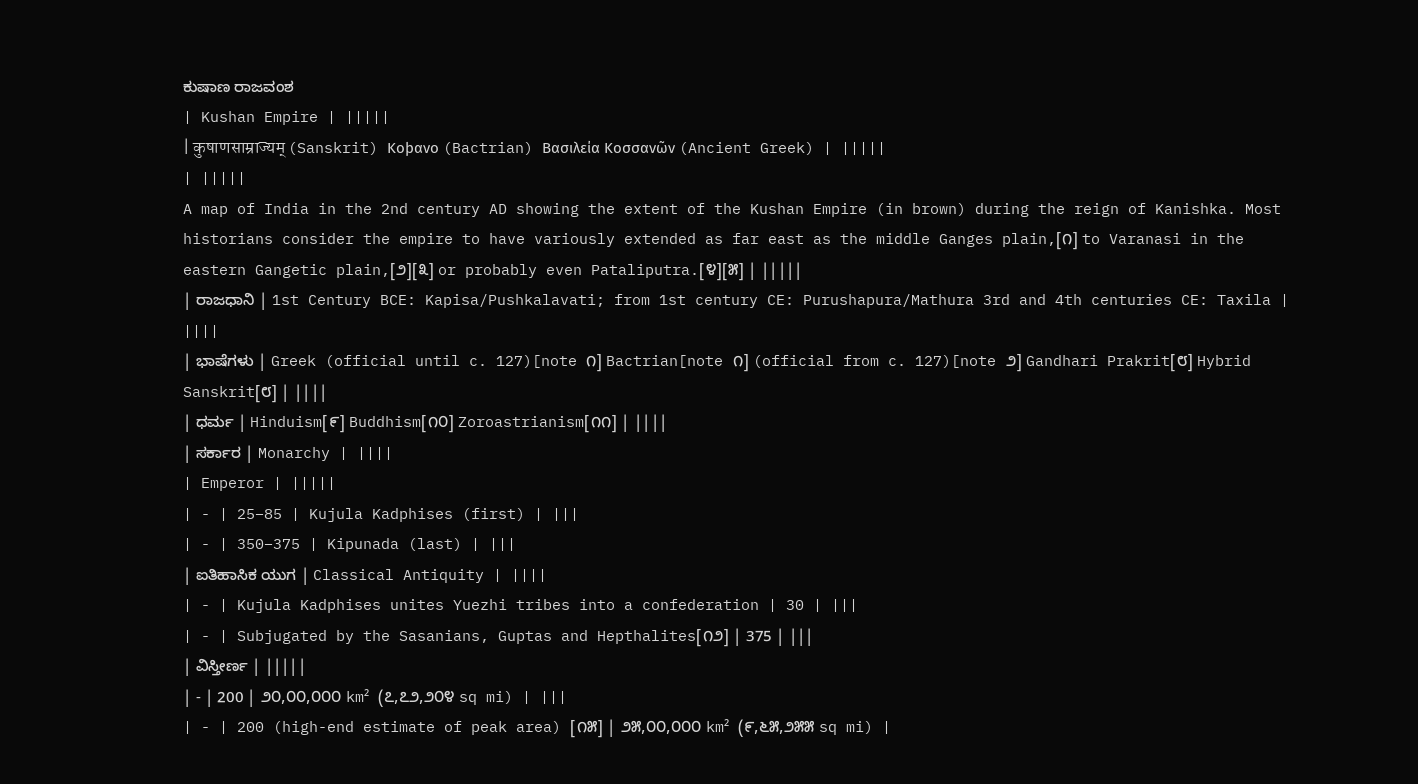ಕುಷಾಣ ರಾಜವಂಶ
| Kushan Empire | |||||
| कुषाणसाम्राज्यम् (Sanskrit) Κοϸανο (Bactrian) Βασιλεία Κοσσανῶν (Ancient Greek) | |||||
| |||||
A map of India in the 2nd century AD showing the extent of the Kushan Empire (in brown) during the reign of Kanishka. Most historians consider the empire to have variously extended as far east as the middle Ganges plain,[೧] to Varanasi in the eastern Gangetic plain,[೨][೩] or probably even Pataliputra.[೪][೫] | |||||
| ರಾಜಧಾನಿ | 1st Century BCE: Kapisa/Pushkalavati; from 1st century CE: Purushapura/Mathura 3rd and 4th centuries CE: Taxila | ||||
| ಭಾಷೆಗಳು | Greek (official until c. 127)[note ೧] Bactrian[note ೧] (official from c. 127)[note ೨] Gandhari Prakrit[೮] Hybrid Sanskrit[೮] | ||||
| ಧರ್ಮ | Hinduism[೯] Buddhism[೧೦] Zoroastrianism[೧೧] | ||||
| ಸರ್ಕಾರ | Monarchy | ||||
| Emperor | |||||
| - | 25–85 | Kujula Kadphises (first) | |||
| - | 350–375 | Kipunada (last) | |||
| ಐತಿಹಾಸಿಕ ಯುಗ | Classical Antiquity | ||||
| - | Kujula Kadphises unites Yuezhi tribes into a confederation | 30 | |||
| - | Subjugated by the Sasanians, Guptas and Hepthalites[೧೨] | 375 | |||
| ವಿಸ್ತೀರ್ಣ | |||||
| - | 200 | ೨೦,೦೦,೦೦೦ km² (೭,೭೨,೨೦೪ sq mi) | |||
| - | 200 (high-end estimate of peak area) [೧೫] | ೨೫,೦೦,೦೦೦ km² (೯,೬೫,೨೫೫ sq mi) |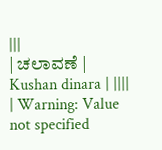|||
| ಚಲಾವಣೆ | Kushan dinara | ||||
| Warning: Value not specified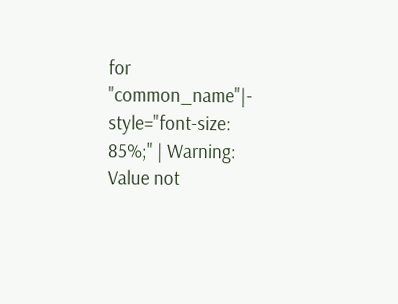for "common_name"|- style="font-size: 85%;" | Warning: Value not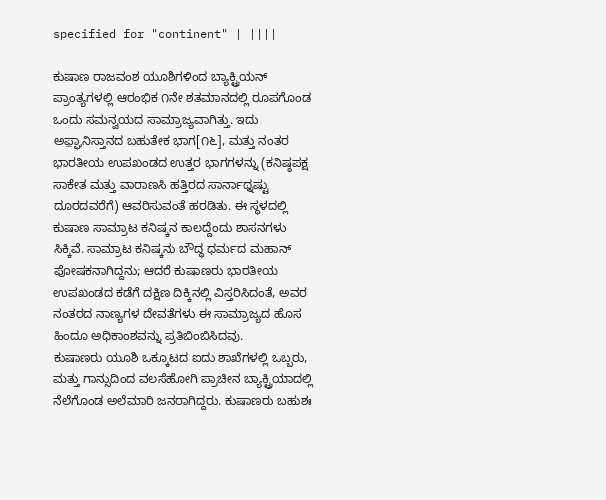specified for "continent" | ||||

ಕುಷಾಣ ರಾಜವಂಶ ಯೂಶಿಗಳಿಂದ ಬ್ಯಾಕ್ಟ್ರಿಯನ್ ಪ್ರಾಂತ್ಯಗಳಲ್ಲಿ ಆರಂಭಿಕ ೧ನೇ ಶತಮಾನದಲ್ಲಿ ರೂಪಗೊಂಡ ಒಂದು ಸಮನ್ವಯದ ಸಾಮ್ರಾಜ್ಯವಾಗಿತ್ತು. ಇದು ಅಫ಼್ಘಾನಿಸ್ತಾನದ ಬಹುತೇಕ ಭಾಗ[೧೬], ಮತ್ತು ನಂತರ ಭಾರತೀಯ ಉಪಖಂಡದ ಉತ್ತರ ಭಾಗಗಳನ್ನು (ಕನಿಷ್ಠಪಕ್ಷ ಸಾಕೇತ ಮತ್ತು ವಾರಾಣಸಿ ಹತ್ತಿರದ ಸಾರ್ನಾಥ್ನಷ್ಟು ದೂರದವರೆಗೆ) ಆವರಿಸುವಂತೆ ಹರಡಿತು. ಈ ಸ್ಥಳದಲ್ಲಿ ಕುಷಾಣ ಸಾಮ್ರಾಟ ಕನಿಷ್ಕನ ಕಾಲದ್ದೆಂದು ಶಾಸನಗಳು ಸಿಕ್ಕಿವೆ. ಸಾಮ್ರಾಟ ಕನಿಷ್ಕನು ಬೌದ್ಧ ಧರ್ಮದ ಮಹಾನ್ ಪೋಷಕನಾಗಿದ್ದನು; ಆದರೆ ಕುಷಾಣರು ಭಾರತೀಯ ಉಪಖಂಡದ ಕಡೆಗೆ ದಕ್ಷಿಣ ದಿಕ್ಕಿನಲ್ಲಿ ವಿಸ್ತರಿಸಿದಂತೆ, ಅವರ ನಂತರದ ನಾಣ್ಯಗಳ ದೇವತೆಗಳು ಈ ಸಾಮ್ರಾಜ್ಯದ ಹೊಸ ಹಿಂದೂ ಅಧಿಕಾಂಶವನ್ನು ಪ್ರತಿಬಿಂಬಿಸಿದವು.
ಕುಷಾಣರು ಯೂಶಿ ಒಕ್ಕೂಟದ ಐದು ಶಾಖೆಗಳಲ್ಲಿ ಒಬ್ಬರು, ಮತ್ತು ಗಾನ್ಸುದಿಂದ ವಲಸೆಹೋಗಿ ಪ್ರಾಚೀನ ಬ್ಯಾಕ್ಟ್ರಿಯಾದಲ್ಲಿ ನೆಲೆಗೊಂಡ ಅಲೆಮಾರಿ ಜನರಾಗಿದ್ದರು. ಕುಷಾಣರು ಬಹುಶಃ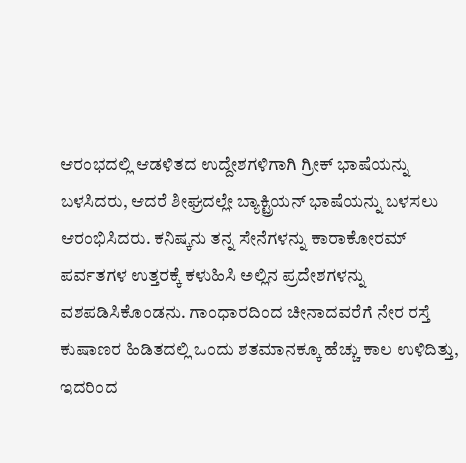ಆರಂಭದಲ್ಲಿ ಆಡಳಿತದ ಉದ್ದೇಶಗಳಿಗಾಗಿ ಗ್ರೀಕ್ ಭಾಷೆಯನ್ನು ಬಳಸಿದರು, ಆದರೆ ಶೀಘ್ರದಲ್ಲೇ ಬ್ಯಾಕ್ಟ್ರಿಯನ್ ಭಾಷೆಯನ್ನು ಬಳಸಲು ಆರಂಭಿಸಿದರು. ಕನಿಷ್ಕನು ತನ್ನ ಸೇನೆಗಳನ್ನು ಕಾರಾಕೋರಮ್ ಪರ್ವತಗಳ ಉತ್ತರಕ್ಕೆ ಕಳುಹಿಸಿ ಅಲ್ಲಿನ ಪ್ರದೇಶಗಳನ್ನು ವಶಪಡಿಸಿಕೊಂಡನು. ಗಾಂಧಾರದಿಂದ ಚೀನಾದವರೆಗೆ ನೇರ ರಸ್ತೆ ಕುಷಾಣರ ಹಿಡಿತದಲ್ಲಿ ಒಂದು ಶತಮಾನಕ್ಕೂ ಹೆಚ್ಚು ಕಾಲ ಉಳಿದಿತ್ತು, ಇದರಿಂದ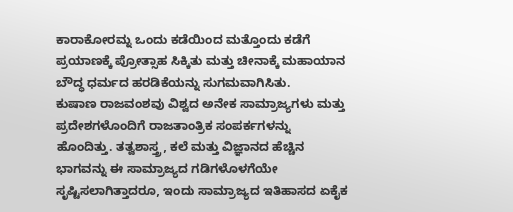ಕಾರಾಕೋರಮ್ನ ಒಂದು ಕಡೆಯಿಂದ ಮತ್ತೊಂದು ಕಡೆಗೆ ಪ್ರಯಾಣಕ್ಕೆ ಪ್ರೋತ್ಸಾಹ ಸಿಕ್ಕಿತು ಮತ್ತು ಚೀನಾಕ್ಕೆ ಮಹಾಯಾನ ಬೌದ್ಧ ಧರ್ಮದ ಹರಡಿಕೆಯನ್ನು ಸುಗಮವಾಗಿಸಿತು.
ಕುಷಾಣ ರಾಜವಂಶವು ವಿಶ್ವದ ಅನೇಕ ಸಾಮ್ರಾಜ್ಯಗಳು ಮತ್ತು ಪ್ರದೇಶಗಳೊಂದಿಗೆ ರಾಜತಾಂತ್ರಿಕ ಸಂಪರ್ಕಗಳನ್ನು ಹೊಂದಿತ್ತು. ತತ್ವಶಾಸ್ತ್ರ, ಕಲೆ ಮತ್ತು ವಿಜ್ಞಾನದ ಹೆಚ್ಚಿನ ಭಾಗವನ್ನು ಈ ಸಾಮ್ರಾಜ್ಯದ ಗಡಿಗಳೊಳಗೆಯೇ ಸೃಷ್ಟಿಸಲಾಗಿತ್ತಾದರೂ, ಇಂದು ಸಾಮ್ರಾಜ್ಯದ ಇತಿಹಾಸದ ಏಕೈಕ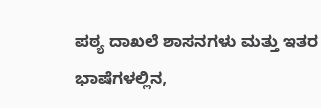ಪಠ್ಯ ದಾಖಲೆ ಶಾಸನಗಳು ಮತ್ತು ಇತರ ಭಾಷೆಗಳಲ್ಲಿನ,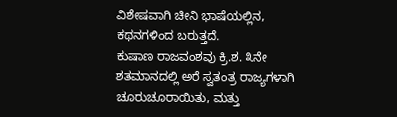ವಿಶೇಷವಾಗಿ ಚೀನಿ ಭಾಷೆಯಲ್ಲಿನ, ಕಥನಗಳಿಂದ ಬರುತ್ತದೆ.
ಕುಷಾಣ ರಾಜವಂಶವು ಕ್ರಿ.ಶ. ೩ನೇ ಶತಮಾನದಲ್ಲಿ ಅರೆ ಸ್ವತಂತ್ರ ರಾಜ್ಯಗಳಾಗಿ ಚೂರುಚೂರಾಯಿತು, ಮತ್ತು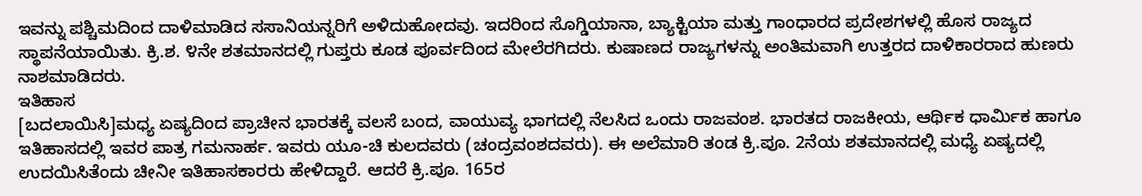ಇವನ್ನು ಪಶ್ಚಿಮದಿಂದ ದಾಳಿಮಾಡಿದ ಸಸಾನಿಯನ್ನರಿಗೆ ಅಳಿದುಹೋದವು. ಇದರಿಂದ ಸೊಗ್ಡಿಯಾನಾ, ಬ್ಯಾಕ್ಟಿಯಾ ಮತ್ತು ಗಾಂಧಾರದ ಪ್ರದೇಶಗಳಲ್ಲಿ ಹೊಸ ರಾಜ್ಯದ ಸ್ಥಾಪನೆಯಾಯಿತು. ಕ್ರಿ.ಶ. ೪ನೇ ಶತಮಾನದಲ್ಲಿ ಗುಪ್ತರು ಕೂಡ ಪೂರ್ವದಿಂದ ಮೇಲೆರಗಿದರು. ಕುಷಾಣದ ರಾಜ್ಯಗಳನ್ನು ಅಂತಿಮವಾಗಿ ಉತ್ತರದ ದಾಳಿಕಾರರಾದ ಹುಣರು ನಾಶಮಾಡಿದರು.
ಇತಿಹಾಸ
[ಬದಲಾಯಿಸಿ]ಮಧ್ಯ ಏಷ್ಯದಿಂದ ಪ್ರಾಚೀನ ಭಾರತಕ್ಕೆ ವಲಸೆ ಬಂದ, ವಾಯುವ್ಯ ಭಾಗದಲ್ಲಿ ನೆಲಸಿದ ಒಂದು ರಾಜವಂಶ. ಭಾರತದ ರಾಜಕೀಯ, ಆರ್ಥಿಕ ಧಾರ್ಮಿಕ ಹಾಗೂ ಇತಿಹಾಸದಲ್ಲಿ ಇವರ ಪಾತ್ರ ಗಮನಾರ್ಹ. ಇವರು ಯೂ-ಚಿ ಕುಲದವರು (ಚಂದ್ರವಂಶದವರು). ಈ ಅಲೆಮಾರಿ ತಂಡ ಕ್ರಿ.ಪೂ. 2ನೆಯ ಶತಮಾನದಲ್ಲಿ ಮಧ್ಯೆ ಏಷ್ಯದಲ್ಲಿ ಉದಯಿಸಿತೆಂದು ಚೀನೀ ಇತಿಹಾಸಕಾರರು ಹೇಳಿದ್ದಾರೆ. ಆದರೆ ಕ್ರಿ.ಪೂ. 165ರ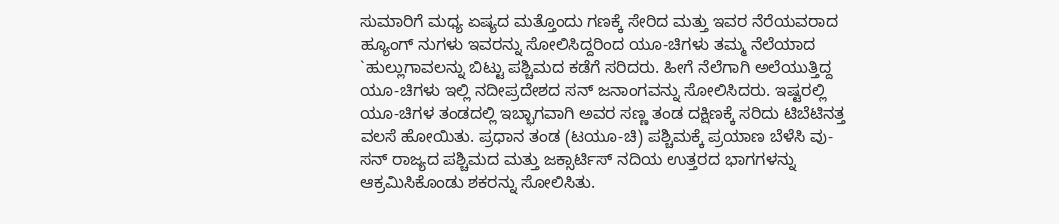ಸುಮಾರಿಗೆ ಮಧ್ಯ ಏಷ್ಯದ ಮತ್ತೊಂದು ಗಣಕ್ಕೆ ಸೇರಿದ ಮತ್ತು ಇವರ ನೆರೆಯವರಾದ ಹ್ಯೂಂಗ್ ನುಗಳು ಇವರನ್ನು ಸೋಲಿಸಿದ್ದರಿಂದ ಯೂ-ಚಿಗಳು ತಮ್ಮ ನೆಲೆಯಾದ `ಹುಲ್ಲುಗಾವಲನ್ನು ಬಿಟ್ಟು ಪಶ್ಚಿಮದ ಕಡೆಗೆ ಸರಿದರು. ಹೀಗೆ ನೆಲೆಗಾಗಿ ಅಲೆಯುತ್ತಿದ್ದ ಯೂ-ಚಿಗಳು ಇಲ್ಲಿ ನದೀಪ್ರದೇಶದ ಸನ್ ಜನಾಂಗವನ್ನು ಸೋಲಿಸಿದರು. ಇಷ್ಟರಲ್ಲಿ ಯೂ-ಚಿಗಳ ತಂಡದಲ್ಲಿ ಇಬ್ಭಾಗವಾಗಿ ಅವರ ಸಣ್ಣ ತಂಡ ದಕ್ಷಿಣಕ್ಕೆ ಸರಿದು ಟಿಬೆಟಿನತ್ತ ವಲಸೆ ಹೋಯಿತು. ಪ್ರಧಾನ ತಂಡ (ಟಯೂ-ಚಿ) ಪಶ್ಚಿಮಕ್ಕೆ ಪ್ರಯಾಣ ಬೆಳೆಸಿ ವು-ಸನ್ ರಾಜ್ಯದ ಪಶ್ಚಿಮದ ಮತ್ತು ಜಕ್ಸಾರ್ಟಿಸ್ ನದಿಯ ಉತ್ತರದ ಭಾಗಗಳನ್ನು ಆಕ್ರಮಿಸಿಕೊಂಡು ಶಕರನ್ನು ಸೋಲಿಸಿತು.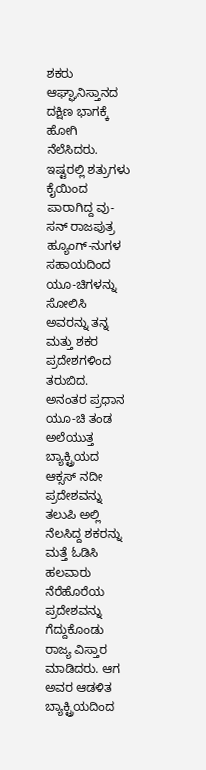ಶಕರು ಆಘ್ಘಾನಿಸ್ತಾನದ ದಕ್ಷಿಣ ಭಾಗಕ್ಕೆ ಹೋಗಿ ನೆಲೆಸಿದರು. ಇಷ್ಟರಲ್ಲಿ ಶತ್ರುಗಳು ಕೈಯಿಂದ ಪಾರಾಗಿದ್ದ ವು-ಸನ್ ರಾಜಪುತ್ರ ಹ್ಯೂಂಗ್-ನುಗಳ ಸಹಾಯದಿಂದ ಯೂ-ಚಿಗಳನ್ನು ಸೋಲಿಸಿ ಅವರನ್ನು ತನ್ನ ಮತ್ತು ಶಕರ ಪ್ರದೇಶಗಳಿಂದ ತರುಬಿದ. ಅನಂತರ ಪ್ರಧಾನ ಯೂ-ಚಿ ತಂಡ ಅಲೆಯುತ್ತ ಬ್ಯಾಕ್ಟ್ರಿಯದ ಆಕ್ಸಸ್ ನದೀ ಪ್ರದೇಶವನ್ನು ತಲುಪಿ ಅಲ್ಲಿ ನೆಲಸಿದ್ದ ಶಕರನ್ನು ಮತ್ತೆ ಓಡಿಸಿ ಹಲವಾರು ನೆರೆಹೊರೆಯ ಪ್ರದೇಶವನ್ನು ಗೆದ್ದುಕೊಂಡು ರಾಜ್ಯ ವಿಸ್ತಾರ ಮಾಡಿದರು. ಆಗ ಅವರ ಆಡಳಿತ ಬ್ಯಾಕ್ಟ್ರಿಯದಿಂದ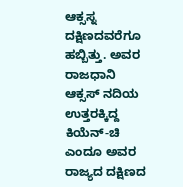ಆಕ್ಸಸ್ನ ದಕ್ಷಿಣದವರೆಗೂ ಹಬ್ಬಿತ್ತು. ಅವರ ರಾಜಧಾನಿ ಆಕ್ಸಸ್ ನದಿಯ ಉತ್ತರಕ್ಕಿದ್ದ ಕಿಯೆನ್-ಚಿ ಎಂದೂ ಅವರ ರಾಜ್ಯದ ದಕ್ಷಿಣದ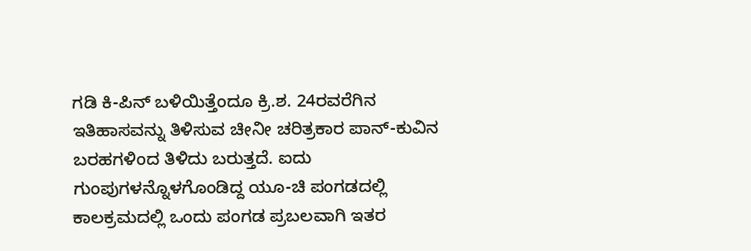ಗಡಿ ಕಿ-ಪಿನ್ ಬಳಿಯಿತ್ತೆಂದೂ ಕ್ರಿ.ಶ. 24ರವರೆಗಿನ ಇತಿಹಾಸವನ್ನು ತಿಳಿಸುವ ಚೀನೀ ಚರಿತ್ರಕಾರ ಪಾನ್-ಕುವಿನ ಬರಹಗಳಿಂದ ತಿಳಿದು ಬರುತ್ತದೆ. ಐದು ಗುಂಪುಗಳನ್ನೊಳಗೊಂಡಿದ್ದ ಯೂ-ಚಿ ಪಂಗಡದಲ್ಲಿ ಕಾಲಕ್ರಮದಲ್ಲಿ ಒಂದು ಪಂಗಡ ಪ್ರಬಲವಾಗಿ ಇತರ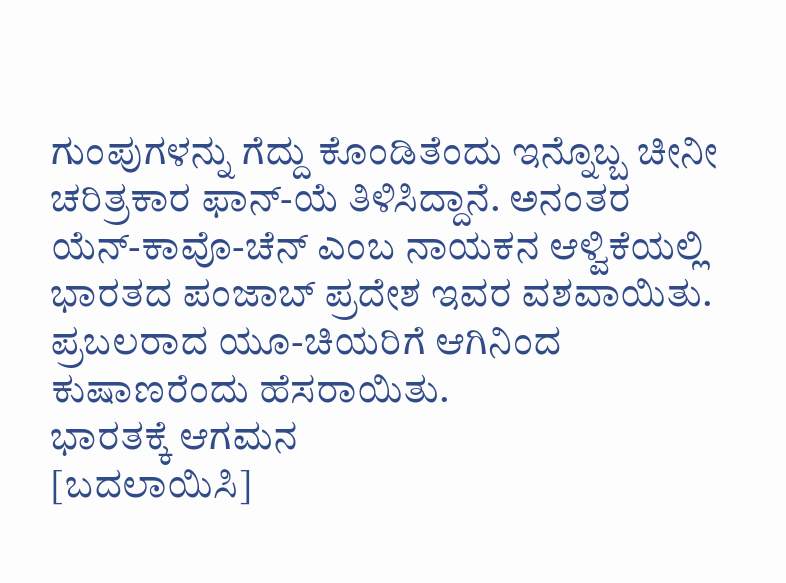ಗುಂಪುಗಳನ್ನು ಗೆದ್ದು ಕೊಂಡಿತೆಂದು ಇನ್ನೊಬ್ಬ ಚೀನೀ ಚರಿತ್ರಕಾರ ಫಾನ್-ಯೆ ತಿಳಿಸಿದ್ದಾನೆ. ಅನಂತರ ಯೆನ್-ಕಾವೊ-ಚೆನ್ ಎಂಬ ನಾಯಕನ ಆಳ್ವಿಕೆಯಲ್ಲಿ ಭಾರತದ ಪಂಜಾಬ್ ಪ್ರದೇಶ ಇವರ ವಶವಾಯಿತು. ಪ್ರಬಲರಾದ ಯೂ-ಚಿಯರಿಗೆ ಆಗಿನಿಂದ ಕುಷಾಣರೆಂದು ಹೆಸರಾಯಿತು.
ಭಾರತಕ್ಕೆ ಆಗಮನ
[ಬದಲಾಯಿಸಿ]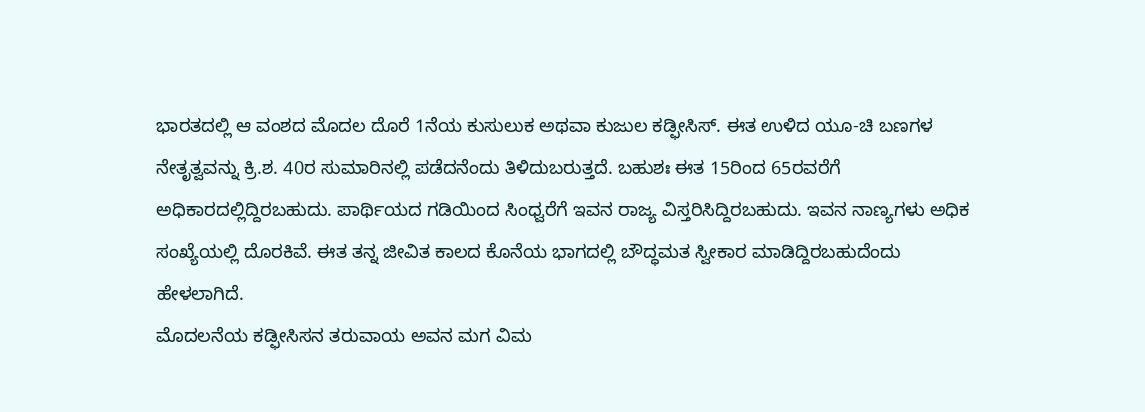ಭಾರತದಲ್ಲಿ ಆ ವಂಶದ ಮೊದಲ ದೊರೆ 1ನೆಯ ಕುಸುಲುಕ ಅಥವಾ ಕುಜುಲ ಕಡ್ಫೀಸಿಸ್. ಈತ ಉಳಿದ ಯೂ-ಚಿ ಬಣಗಳ ನೇತೃತ್ವವನ್ನು ಕ್ರಿ.ಶ. 40ರ ಸುಮಾರಿನಲ್ಲಿ ಪಡೆದನೆಂದು ತಿಳಿದುಬರುತ್ತದೆ. ಬಹುಶಃ ಈತ 15ರಿಂದ 65ರವರೆಗೆ ಅಧಿಕಾರದಲ್ಲಿದ್ದಿರಬಹುದು. ಪಾರ್ಥಿಯದ ಗಡಿಯಿಂದ ಸಿಂಧ್ವರೆಗೆ ಇವನ ರಾಜ್ಯ ವಿಸ್ತರಿಸಿದ್ದಿರಬಹುದು. ಇವನ ನಾಣ್ಯಗಳು ಅಧಿಕ ಸಂಖ್ಯೆಯಲ್ಲಿ ದೊರಕಿವೆ. ಈತ ತನ್ನ ಜೀವಿತ ಕಾಲದ ಕೊನೆಯ ಭಾಗದಲ್ಲಿ ಬೌದ್ಧಮತ ಸ್ವೀಕಾರ ಮಾಡಿದ್ದಿರಬಹುದೆಂದು ಹೇಳಲಾಗಿದೆ.
ಮೊದಲನೆಯ ಕಡ್ಫೀಸಿಸನ ತರುವಾಯ ಅವನ ಮಗ ವಿಮ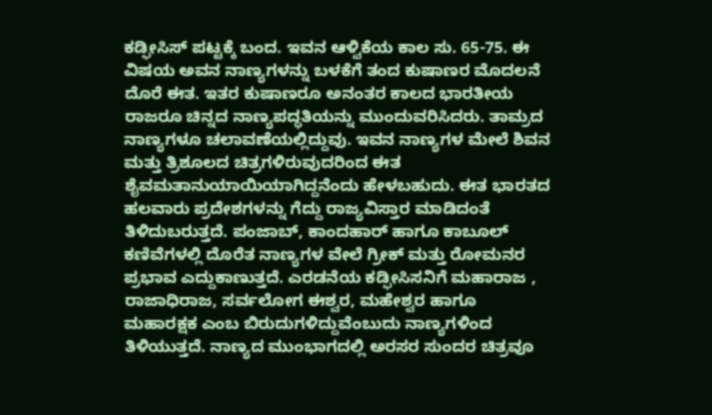ಕಡ್ಫೀಸಿಸ್ ಪಟ್ಟಕ್ಕೆ ಬಂದ. ಇವನ ಆಳ್ವಿಕೆಯ ಕಾಲ ಸು. 65-75. ಈ ವಿಷಯ ಅವನ ನಾಣ್ಯಗಳನ್ನು ಬಳಕೆಗೆ ತಂದ ಕುಷಾಣರ ಮೊದಲನೆ ದೊರೆ ಈತ. ಇತರ ಕುಷಾಣರೂ ಅನಂತರ ಕಾಲದ ಭಾರತೀಯ ರಾಜರೂ ಚಿನ್ನದ ನಾಣ್ಯಪದ್ಧತಿಯನ್ನು ಮುಂದುವರಿಸಿದರು. ತಾಮ್ರದ ನಾಣ್ಯಗಳೂ ಚಲಾವಣೆಯಲ್ಲಿದ್ದುವು. ಇವನ ನಾಣ್ಯಗಳ ಮೇಲೆ ಶಿವನ ಮತ್ತು ತ್ರಿಶೂಲದ ಚಿತ್ರಗಳಿರುವುದರಿಂದ ಈತ ಶೈವಮತಾನುಯಾಯಿಯಾಗಿದ್ದನೆಂದು ಹೇಳಬಹುದು. ಈತ ಭಾರತದ ಹಲವಾರು ಪ್ರದೇಶಗಳನ್ನು ಗೆದ್ದು ರಾಜ್ಯವಿಸ್ತಾರ ಮಾಡಿದಂತೆ ತಿಳಿದುಬರುತ್ತದೆ. ಪಂಜಾಬ್, ಕಾಂದಹಾರ್ ಹಾಗೂ ಕಾಬೂಲ್ ಕಣಿವೆಗಳಲ್ಲಿ ದೊರೆತ ನಾಣ್ಯಗಳ ವೇಲೆ ಗ್ರೀಕ್ ಮತ್ತು ರೋಮನರ ಪ್ರಭಾವ ಎದ್ದುಕಾಣುತ್ತದೆ. ಎರಡನೆಯ ಕಡ್ಫೀಸಿಸನಿಗೆ ಮಹಾರಾಜ , ರಾಜಾಧಿರಾಜ, ಸರ್ವಲೋಗ ಈಶ್ವರ, ಮಹೇಶ್ವರ ಹಾಗೂ ಮಹಾರಕ್ಷಕ ಎಂಬ ಬಿರುದುಗಳಿದ್ದುವೆಂಬುದು ನಾಣ್ಯಗಳಿಂದ ತಿಳಿಯುತ್ತದೆ. ನಾಣ್ಯದ ಮುಂಭಾಗದಲ್ಲಿ ಅರಸರ ಸುಂದರ ಚಿತ್ರವೂ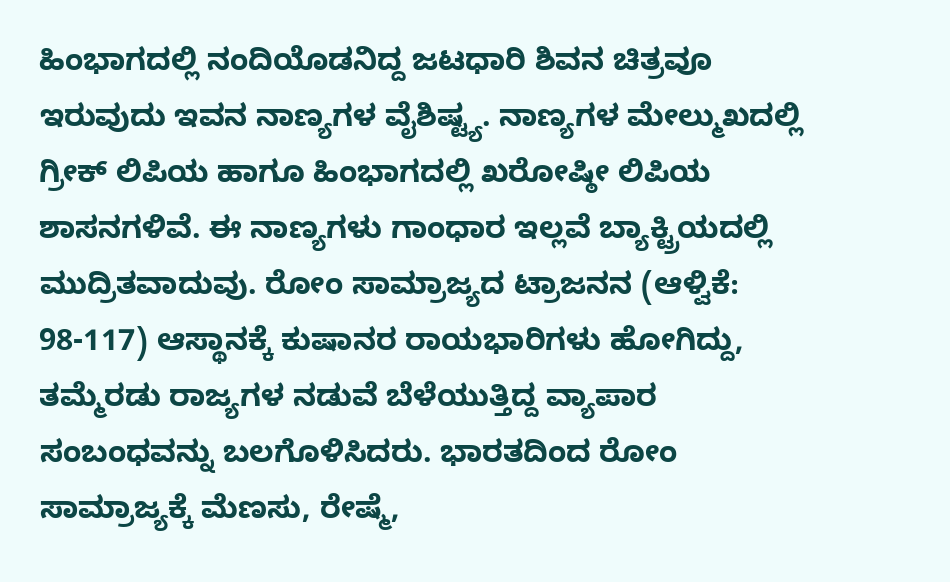ಹಿಂಭಾಗದಲ್ಲಿ ನಂದಿಯೊಡನಿದ್ದ ಜಟಧಾರಿ ಶಿವನ ಚಿತ್ರವೂ ಇರುವುದು ಇವನ ನಾಣ್ಯಗಳ ವೈಶಿಷ್ಟ್ಯ. ನಾಣ್ಯಗಳ ಮೇಲ್ಮುಖದಲ್ಲಿ ಗ್ರೀಕ್ ಲಿಪಿಯ ಹಾಗೂ ಹಿಂಭಾಗದಲ್ಲಿ ಖರೋಷ್ಠೀ ಲಿಪಿಯ ಶಾಸನಗಳಿವೆ. ಈ ನಾಣ್ಯಗಳು ಗಾಂಧಾರ ಇಲ್ಲವೆ ಬ್ಯಾಕ್ಟ್ರಿಯದಲ್ಲಿ ಮುದ್ರಿತವಾದುವು. ರೋಂ ಸಾಮ್ರಾಜ್ಯದ ಟ್ರಾಜನನ (ಆಳ್ವಿಕೆ: 98-117) ಆಸ್ಥಾನಕ್ಕೆ ಕುಷಾನರ ರಾಯಭಾರಿಗಳು ಹೋಗಿದ್ದು, ತಮ್ಮೆರಡು ರಾಜ್ಯಗಳ ನಡುವೆ ಬೆಳೆಯುತ್ತಿದ್ದ ವ್ಯಾಪಾರ ಸಂಬಂಧವನ್ನು ಬಲಗೊಳಿಸಿದರು. ಭಾರತದಿಂದ ರೋಂ ಸಾಮ್ರಾಜ್ಯಕ್ಕೆ ಮೆಣಸು, ರೇಷ್ಮೆ,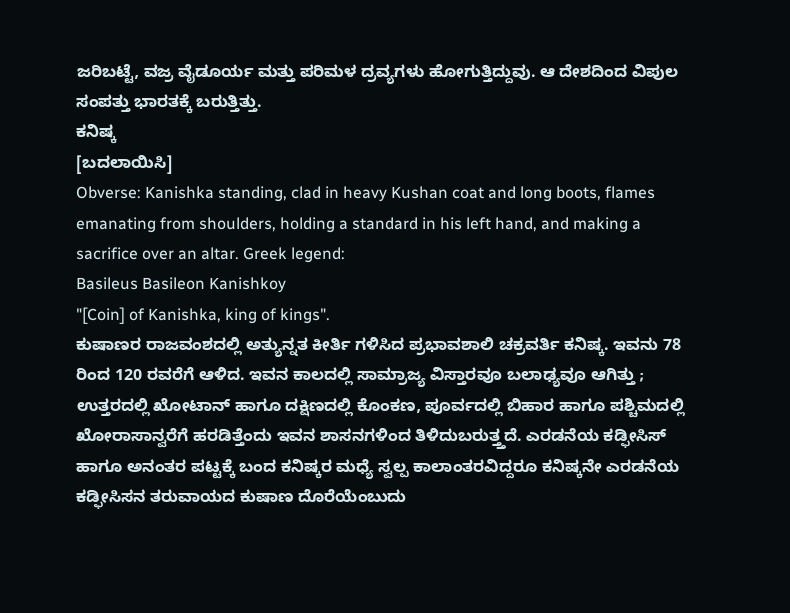ಜರಿಬಟ್ಟೆ, ವಜ್ರ ವೈಡೂರ್ಯ ಮತ್ತು ಪರಿಮಳ ದ್ರವ್ಯಗಳು ಹೋಗುತ್ತಿದ್ದುವು. ಆ ದೇಶದಿಂದ ವಿಪುಲ ಸಂಪತ್ತು ಭಾರತಕ್ಕೆ ಬರುತ್ತಿತ್ತು.
ಕನಿಷ್ಕ
[ಬದಲಾಯಿಸಿ]
Obverse: Kanishka standing, clad in heavy Kushan coat and long boots, flames emanating from shoulders, holding a standard in his left hand, and making a sacrifice over an altar. Greek legend:
Basileus Basileon Kanishkoy
"[Coin] of Kanishka, king of kings".
ಕುಷಾಣರ ರಾಜವಂಶದಲ್ಲಿ ಅತ್ಯುನ್ನತ ಕೀರ್ತಿ ಗಳಿಸಿದ ಪ್ರಭಾವಶಾಲಿ ಚಕ್ರವರ್ತಿ ಕನಿಷ್ಕ. ಇವನು 78 ರಿಂದ 120 ರವರೆಗೆ ಆಳಿದ. ಇವನ ಕಾಲದಲ್ಲಿ ಸಾಮ್ರಾಜ್ಯ ವಿಸ್ತಾರವೂ ಬಲಾಢ್ಯವೂ ಆಗಿತ್ತು ; ಉತ್ತರದಲ್ಲಿ ಖೋಟಾನ್ ಹಾಗೂ ದಕ್ಷಿಣದಲ್ಲಿ ಕೊಂಕಣ, ಪೂರ್ವದಲ್ಲಿ ಬಿಹಾರ ಹಾಗೂ ಪಶ್ಚಿಮದಲ್ಲಿ ಖೋರಾಸಾನ್ವರೆಗೆ ಹರಡಿತ್ತೆಂದು ಇವನ ಶಾಸನಗಳಿಂದ ತಿಳಿದುಬರುತ್ತ್ತದೆ. ಎರಡನೆಯ ಕಡ್ಫೀಸಿಸ್ ಹಾಗೂ ಅನಂತರ ಪಟ್ಟಕ್ಕೆ ಬಂದ ಕನಿಷ್ಕರ ಮಧ್ಯೆ ಸ್ವಲ್ಪ ಕಾಲಾಂತರವಿದ್ದರೂ ಕನಿಷ್ಕನೇ ಎರಡನೆಯ ಕಡ್ಫೀಸಿಸನ ತರುವಾಯದ ಕುಷಾಣ ದೊರೆಯೆಂಬುದು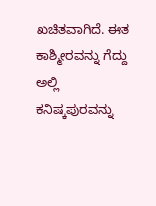ಖಚಿತವಾಗಿದೆ. ಈತ ಕಾಶ್ಮೀರವನ್ನು ಗೆದ್ದು ಅಲ್ಲಿ ಕನಿಷ್ಕಪುರವನ್ನು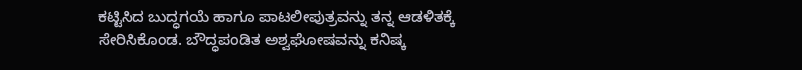ಕಟ್ಟಿಸಿದ ಬುದ್ಧಗಯೆ ಹಾಗೂ ಪಾಟಲೀಪುತ್ರವನ್ನು ತನ್ನ ಆಡಳಿತಕ್ಕೆ ಸೇರಿಸಿಕೊಂಡ. ಬೌದ್ಧಪಂಡಿತ ಅಶ್ವಘೋಷವನ್ನು ಕನಿಷ್ಕ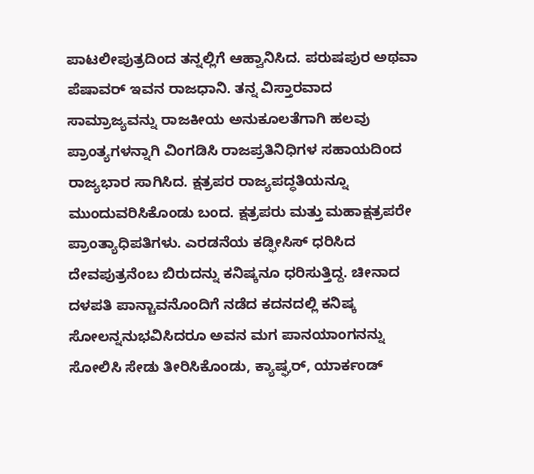ಪಾಟಲೀಪುತ್ರದಿಂದ ತನ್ನಲ್ಲಿಗೆ ಆಹ್ವಾನಿಸಿದ. ಪರುಷಪುರ ಅಥವಾ ಪೆಷಾವರ್ ಇವನ ರಾಜಧಾನಿ. ತನ್ನ ವಿಸ್ತಾರವಾದ ಸಾಮ್ರಾಜ್ಯವನ್ನು ರಾಜಕೀಯ ಅನುಕೂಲತೆಗಾಗಿ ಹಲವು ಪ್ರಾಂತ್ಯಗಳನ್ನಾಗಿ ವಿಂಗಡಿಸಿ ರಾಜಪ್ರತಿನಿಧಿಗಳ ಸಹಾಯದಿಂದ ರಾಜ್ಯಭಾರ ಸಾಗಿಸಿದ. ಕ್ಷತ್ರಪರ ರಾಜ್ಯಪದ್ಧತಿಯನ್ನೂ ಮುಂದುವರಿಸಿಕೊಂಡು ಬಂದ. ಕ್ಷತ್ರಪರು ಮತ್ತು ಮಹಾಕ್ಷತ್ರಪರೇ ಪ್ರಾಂತ್ಯಾಧಿಪತಿಗಳು. ಎರಡನೆಯ ಕಡ್ಫೀಸಿಸ್ ಧರಿಸಿದ ದೇವಪುತ್ರನೆಂಬ ಬಿರುದನ್ನು ಕನಿಷ್ಕನೂ ಧರಿಸುತ್ತಿದ್ದ. ಚೀನಾದ ದಳಪತಿ ಪಾನ್ಚಾವನೊಂದಿಗೆ ನಡೆದ ಕದನದಲ್ಲಿ ಕನಿಷ್ಕ ಸೋಲನ್ನನುಭವಿಸಿದರೂ ಅವನ ಮಗ ಪಾನಯಾಂಗನನ್ನು ಸೋಲಿಸಿ ಸೇಡು ತೀರಿಸಿಕೊಂಡು, ಕ್ಯಾಷ್ಘರ್, ಯಾರ್ಕಂಡ್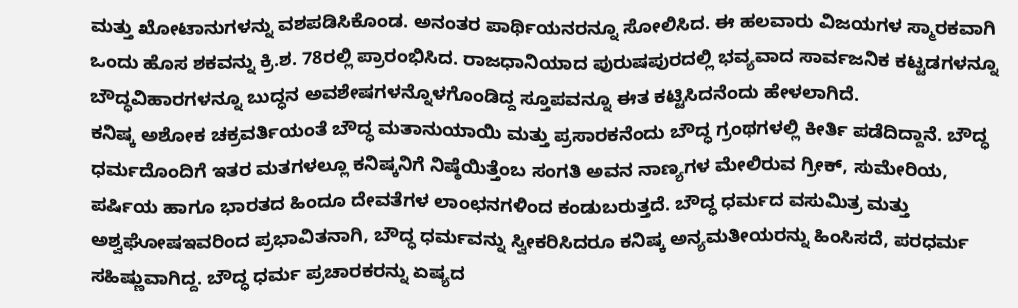ಮತ್ತು ಖೋಟಾನುಗಳನ್ನು ವಶಪಡಿಸಿಕೊಂಡ. ಅನಂತರ ಪಾರ್ಥಿಯನರನ್ನೂ ಸೋಲಿಸಿದ. ಈ ಹಲವಾರು ವಿಜಯಗಳ ಸ್ಮಾರಕವಾಗಿ ಒಂದು ಹೊಸ ಶಕವನ್ನು ಕ್ರಿ.ಶ. 78ರಲ್ಲಿ ಪ್ರಾರಂಭಿಸಿದ. ರಾಜಧಾನಿಯಾದ ಪುರುಷಪುರದಲ್ಲಿ ಭವ್ಯವಾದ ಸಾರ್ವಜನಿಕ ಕಟ್ಟಡಗಳನ್ನೂ ಬೌದ್ಧವಿಹಾರಗಳನ್ನೂ ಬುದ್ಧನ ಅವಶೇಷಗಳನ್ನೊಳಗೊಂಡಿದ್ದ ಸ್ತೂಪವನ್ನೂ ಈತ ಕಟ್ಟಿಸಿದನೆಂದು ಹೇಳಲಾಗಿದೆ.
ಕನಿಷ್ಕ ಅಶೋಕ ಚಕ್ರವರ್ತಿಯಂತೆ ಬೌದ್ಧ ಮತಾನುಯಾಯಿ ಮತ್ತು ಪ್ರಸಾರಕನೆಂದು ಬೌದ್ಧ ಗ್ರಂಥಗಳಲ್ಲಿ ಕೀರ್ತಿ ಪಡೆದಿದ್ದಾನೆ. ಬೌದ್ಧ ಧರ್ಮದೊಂದಿಗೆ ಇತರ ಮತಗಳಲ್ಲೂ ಕನಿಷ್ಕನಿಗೆ ನಿಷ್ಠೆಯಿತ್ತೆಂಬ ಸಂಗತಿ ಅವನ ನಾಣ್ಯಗಳ ಮೇಲಿರುವ ಗ್ರೀಕ್, ಸುಮೇರಿಯ, ಪರ್ಷಿಯ ಹಾಗೂ ಭಾರತದ ಹಿಂದೂ ದೇವತೆಗಳ ಲಾಂಛನಗಳಿಂದ ಕಂಡುಬರುತ್ತದೆ. ಬೌದ್ಧ ಧರ್ಮದ ವಸುಮಿತ್ರ ಮತ್ತು ಅಶ್ವಘೋಷಇವರಿಂದ ಪ್ರಭಾವಿತನಾಗಿ, ಬೌದ್ಧ ಧರ್ಮವನ್ನು ಸ್ವೀಕರಿಸಿದರೂ ಕನಿಷ್ಕ ಅನ್ಯಮತೀಯರನ್ನು ಹಿಂಸಿಸದೆ, ಪರಧರ್ಮ ಸಹಿಷ್ಣುವಾಗಿದ್ದ. ಬೌದ್ಧ ಧರ್ಮ ಪ್ರಚಾರಕರನ್ನು ಏಷ್ಯದ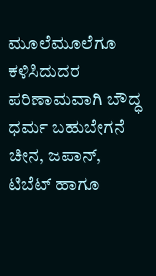ಮೂಲೆಮೂಲೆಗೂ ಕಳಿಸಿದುದರ ಪರಿಣಾಮವಾಗಿ ಬೌದ್ಧ ಧರ್ಮ ಬಹುಬೇಗನೆ ಚೀನ, ಜಪಾನ್, ಟಿಬೆಟ್ ಹಾಗೂ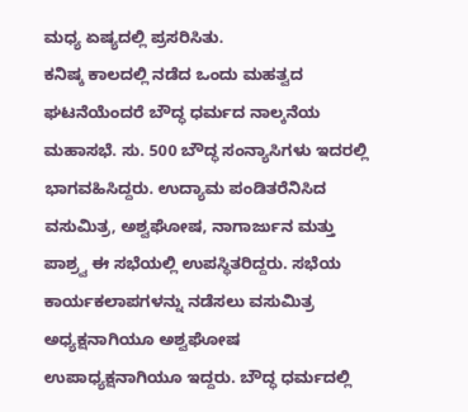ಮಧ್ಯ ಏಷ್ಯದಲ್ಲಿ ಪ್ರಸರಿಸಿತು.
ಕನಿಷ್ಕ ಕಾಲದಲ್ಲಿ ನಡೆದ ಒಂದು ಮಹತ್ವದ ಘಟನೆಯೆಂದರೆ ಬೌದ್ಧ ಧರ್ಮದ ನಾಲ್ಕನೆಯ ಮಹಾಸಭೆ. ಸು. 500 ಬೌದ್ಧ ಸಂನ್ಯಾಸಿಗಳು ಇದರಲ್ಲಿ ಭಾಗವಹಿಸಿದ್ದರು. ಉದ್ಯಾಮ ಪಂಡಿತರೆನಿಸಿದ ವಸುಮಿತ್ರ, ಅಶ್ವಘೋಷ, ನಾಗಾರ್ಜುನ ಮತ್ತು ಪಾಶ್ರ್ವ ಈ ಸಭೆಯಲ್ಲಿ ಉಪಸ್ಥಿತರಿದ್ದರು. ಸಭೆಯ ಕಾರ್ಯಕಲಾಪಗಳನ್ನು ನಡೆಸಲು ವಸುಮಿತ್ರ ಅಧ್ಯಕ್ಷನಾಗಿಯೂ ಅಶ್ವಘೋಷ ಉಪಾಧ್ಯಕ್ಷನಾಗಿಯೂ ಇದ್ದರು. ಬೌದ್ಧ ಧರ್ಮದಲ್ಲಿ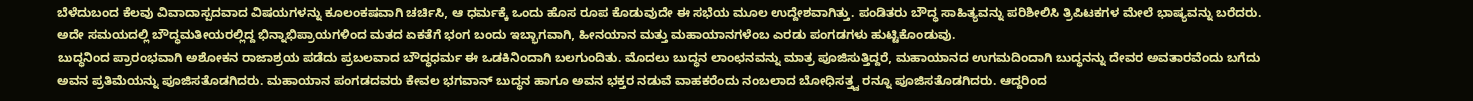ಬೆಳೆದುಬಂದ ಕೆಲವು ವಿವಾದಾಸ್ಪದವಾದ ವಿಷಯಗಳನ್ನು ಕೂಲಂಕಷವಾಗಿ ಚರ್ಚಿಸಿ, ಆ ಧರ್ಮಕ್ಕೆ ಒಂದು ಹೊಸ ರೂಪ ಕೊಡುವುದೇ ಈ ಸಭೆಯ ಮೂಲ ಉದ್ದೇಶವಾಗಿತ್ತು. ಪಂಡಿತರು ಬೌದ್ಧ ಸಾಹಿತ್ಯವನ್ನು ಪರಿಶೀಲಿಸಿ ತ್ರಿಪಿಟಕಗಳ ಮೇಲೆ ಭಾಷ್ಯವನ್ನು ಬರೆದರು. ಅದೇ ಸಮಯದಲ್ಲಿ ಬೌದ್ಧಮತೀಯರಲ್ಲಿದ್ದ ಭಿನ್ನಾಭಿಪ್ರಾಯಗಳಿಂದ ಮತದ ಏಕತೆಗೆ ಭಂಗ ಬಂದು ಇಬ್ಭಾಗವಾಗಿ, ಹೀನಯಾನ ಮತ್ತು ಮಹಾಯಾನಗಳೆಂಬ ಎರಡು ಪಂಗಡಗಳು ಹುಟ್ಟಿಕೊಂಡುವು.
ಬುದ್ಧನಿಂದ ಪ್ರಾರಂಭವಾಗಿ ಅಶೋಕನ ರಾಜಾಶ್ರಯ ಪಡೆದು ಪ್ರಬಲವಾದ ಬೌದ್ಧಧರ್ಮ ಈ ಒಡಕಿನಿಂದಾಗಿ ಬಲಗುಂದಿತು. ಮೊದಲು ಬುದ್ಧನ ಲಾಂಛನವನ್ನು ಮಾತ್ರ ಪೂಜಿಸುತ್ತಿದ್ದರೆ, ಮಹಾಯಾನದ ಉಗಮದಿಂದಾಗಿ ಬುದ್ಧನನ್ನು ದೇವರ ಅವತಾರವೆಂದು ಬಗೆದು ಅವನ ಪ್ರತಿಮೆಯನ್ನು ಪೂಜಿಸತೊಡಗಿದರು. ಮಹಾಯಾನ ಪಂಗಡದವರು ಕೇವಲ ಭಗವಾನ್ ಬುದ್ಧನ ಹಾಗೂ ಅವನ ಭಕ್ತರ ನಡುವೆ ವಾಹಕರೆಂದು ನಂಬಲಾದ ಬೋಧಿಸತ್ತ್ವ ರನ್ನೂ ಪೂಜಿಸತೊಡಗಿದರು. ಆದ್ದರಿಂದ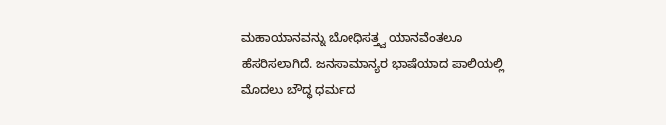ಮಹಾಯಾನವನ್ನು ಬೋಧಿಸತ್ತ್ವ ಯಾನವೆಂತಲೂ ಹೆಸರಿಸಲಾಗಿದೆ. ಜನಸಾಮಾನ್ಯರ ಭಾಷೆಯಾದ ಪಾಲಿಯಲ್ಲಿ ಮೊದಲು ಬೌದ್ಧ ಧರ್ಮದ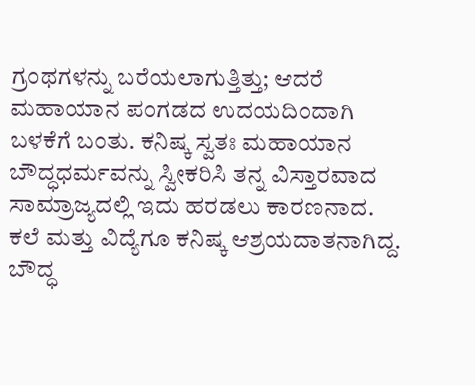ಗ್ರಂಥಗಳನ್ನು ಬರೆಯಲಾಗುತ್ತಿತ್ತು; ಆದರೆ ಮಹಾಯಾನ ಪಂಗಡದ ಉದಯದಿಂದಾಗಿ ಬಳಕೆಗೆ ಬಂತು. ಕನಿಷ್ಕ ಸ್ವತಃ ಮಹಾಯಾನ ಬೌದ್ಧಧರ್ಮವನ್ನು ಸ್ವೀಕರಿಸಿ ತನ್ನ ವಿಸ್ತಾರವಾದ ಸಾಮ್ರಾಜ್ಯದಲ್ಲಿ ಇದು ಹರಡಲು ಕಾರಣನಾದ.
ಕಲೆ ಮತ್ತು ವಿದ್ಯೆಗೂ ಕನಿಷ್ಕ ಆಶ್ರಯದಾತನಾಗಿದ್ದ. ಬೌದ್ಧ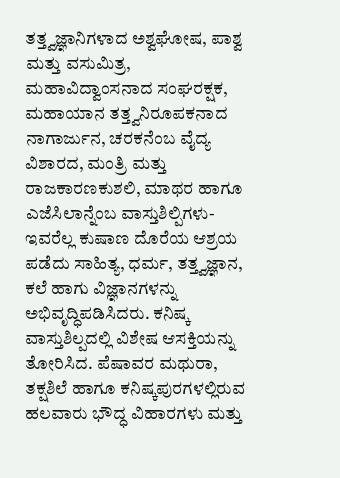ತತ್ತ್ವಜ್ಞಾನಿಗಳಾದ ಅಶ್ವಘೋಷ, ಪಾಶ್ವ ಮತ್ತು ವಸುಮಿತ್ರ, ಮಹಾವಿದ್ವಾಂಸನಾದ ಸಂಘರಕ್ಷಕ, ಮಹಾಯಾನ ತತ್ತ್ವನಿರೂಪಕನಾದ ನಾಗಾರ್ಜುನ, ಚರಕನೆಂಬ ವೈದ್ಯ ವಿಶಾರದ, ಮಂತ್ರಿ ಮತ್ತು ರಾಜಕಾರಣಕುಶಲಿ, ಮಾಥರ ಹಾಗೂ ಎಜೆಸಿಲಾನ್ನೆಂಬ ವಾಸ್ತುಶಿಲ್ಪಿಗಳು- ಇವರೆಲ್ಲ ಕುಷಾಣ ದೊರೆಯ ಆಶ್ರಯ ಪಡೆದು ಸಾಹಿತ್ಯ, ಧರ್ಮ, ತತ್ತ್ವಜ್ಞಾನ, ಕಲೆ ಹಾಗು ವಿಜ್ಞಾನಗಳನ್ನು ಅಭಿವೃದ್ಧಿಪಡಿಸಿದರು. ಕನಿಷ್ಕ ವಾಸ್ತುಶಿಲ್ಪದಲ್ಲಿ ವಿಶೇಷ ಆಸಕ್ತಿಯನ್ನು ತೋರಿಸಿದ. ಪೆಷಾವರ ಮಥುರಾ, ತಕ್ಷಶಿಲೆ ಹಾಗೂ ಕನಿಷ್ಕಪುರಗಳಲ್ಲಿರುವ ಹಲವಾರು ಭೌದ್ಧ ವಿಹಾರಗಳು ಮತ್ತು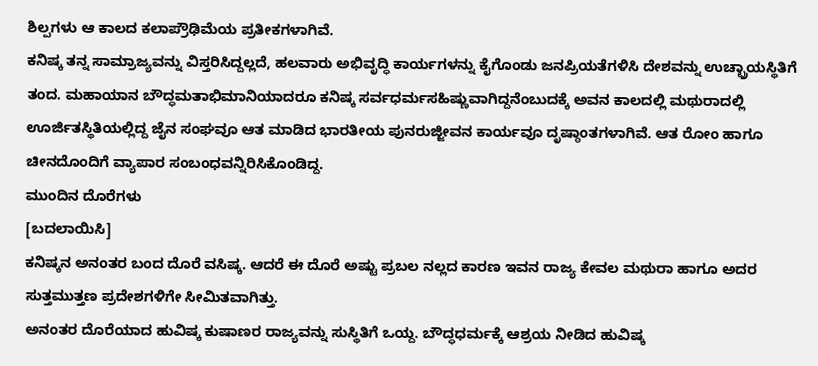ಶಿಲ್ಪಗಳು ಆ ಕಾಲದ ಕಲಾಪ್ರೌಢಿಮೆಯ ಪ್ರತೀಕಗಳಾಗಿವೆ.
ಕನಿಷ್ಕ ತನ್ನ ಸಾಮ್ರಾಜ್ಯವನ್ನು ವಿಸ್ತರಿಸಿದ್ದಲ್ಲದೆ, ಹಲವಾರು ಅಭಿವೃದ್ಧಿ ಕಾರ್ಯಗಳನ್ನು ಕೈಗೊಂಡು ಜನಪ್ರಿಯತೆಗಳಿಸಿ ದೇಶವನ್ನು ಉಚ್ಛ್ರಾಯಸ್ಥಿತಿಗೆ ತಂದ. ಮಹಾಯಾನ ಬೌದ್ಧಮತಾಭಿಮಾನಿಯಾದರೂ ಕನಿಷ್ಕ ಸರ್ವಧರ್ಮಸಹಿಷ್ಣುವಾಗಿದ್ದನೆಂಬುದಕ್ಕೆ ಅವನ ಕಾಲದಲ್ಲಿ ಮಥುರಾದಲ್ಲಿ ಊರ್ಜಿತಸ್ಥಿತಿಯಲ್ಲಿದ್ದ ಜೈನ ಸಂಘವೂ ಆತ ಮಾಡಿದ ಭಾರತೀಯ ಪುನರುಜ್ಜೀವನ ಕಾರ್ಯವೂ ದೃಷ್ಠಾಂತಗಳಾಗಿವೆ. ಆತ ರೋಂ ಹಾಗೂ ಚೀನದೊಂದಿಗೆ ವ್ಯಾಪಾರ ಸಂಬಂಧವನ್ನಿರಿಸಿಕೊಂಡಿದ್ದ.
ಮುಂದಿನ ದೊರೆಗಳು
[ಬದಲಾಯಿಸಿ]
ಕನಿಷ್ಕನ ಅನಂತರ ಬಂದ ದೊರೆ ವಸಿಷ್ಕ. ಆದರೆ ಈ ದೊರೆ ಅಷ್ಟು ಪ್ರಬಲ ನಲ್ಲದ ಕಾರಣ ಇವನ ರಾಜ್ಯ ಕೇವಲ ಮಥುರಾ ಹಾಗೂ ಅದರ ಸುತ್ತಮುತ್ತಣ ಪ್ರದೇಶಗಳಿಗೇ ಸೀಮಿತವಾಗಿತ್ತು.
ಅನಂತರ ದೊರೆಯಾದ ಹುವಿಷ್ಕ ಕುಷಾಣರ ರಾಜ್ಯವನ್ನು ಸುಸ್ಥಿತಿಗೆ ಒಯ್ದ. ಬೌದ್ಧಧರ್ಮಕ್ಕೆ ಆಶ್ರಯ ನೀಡಿದ ಹುವಿಷ್ಕ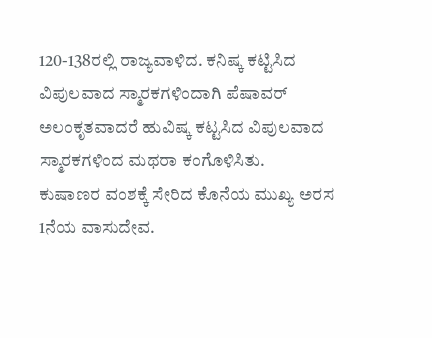120-138ರಲ್ಲಿ ರಾಜ್ಯವಾಳಿದ. ಕನಿಷ್ಕ ಕಟ್ಟಿಸಿದ ವಿಪುಲವಾದ ಸ್ಮಾರಕಗಳಿಂದಾಗಿ ಪೆಷಾವರ್ ಅಲಂಕೃತವಾದರೆ ಹುವಿಷ್ಕ ಕಟ್ಟಸಿದ ವಿಪುಲವಾದ ಸ್ಮಾರಕಗಳಿಂದ ಮಥರಾ ಕಂಗೊಳಿಸಿತು.
ಕುಷಾಣರ ವಂಶಕ್ಕೆ ಸೇರಿದ ಕೊನೆಯ ಮುಖ್ಯ ಅರಸ 1ನೆಯ ವಾಸುದೇವ.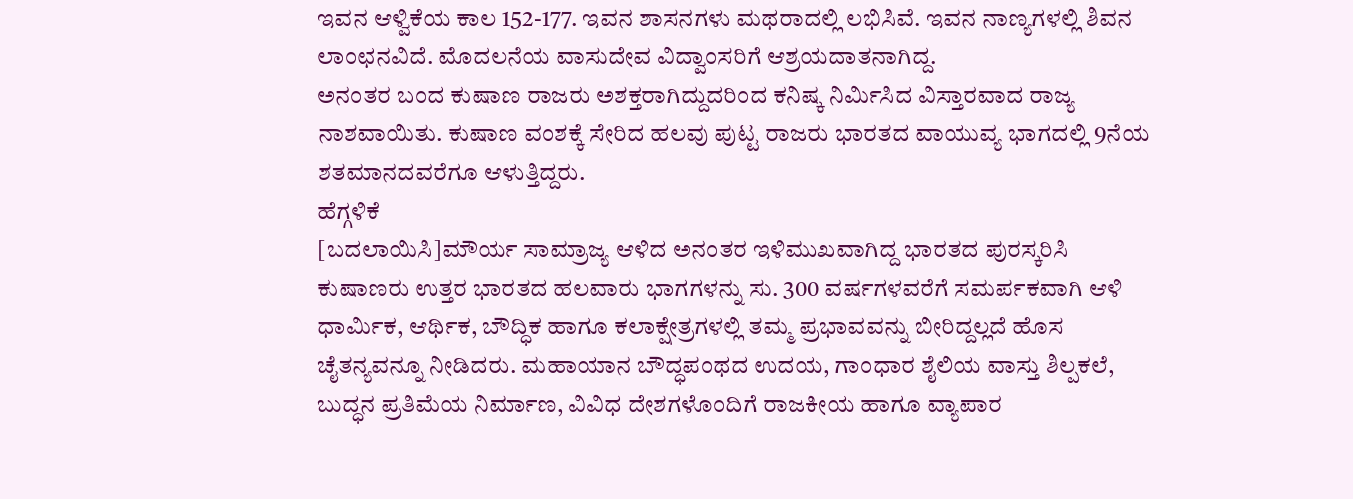ಇವನ ಆಳ್ವಿಕೆಯ ಕಾಲ 152-177. ಇವನ ಶಾಸನಗಳು ಮಥರಾದಲ್ಲಿ ಲಭಿಸಿವೆ. ಇವನ ನಾಣ್ಯಗಳಲ್ಲಿ ಶಿವನ ಲಾಂಛನವಿದೆ. ಮೊದಲನೆಯ ವಾಸುದೇವ ವಿದ್ವಾಂಸರಿಗೆ ಆಶ್ರಯದಾತನಾಗಿದ್ದ.
ಅನಂತರ ಬಂದ ಕುಷಾಣ ರಾಜರು ಅಶಕ್ತರಾಗಿದ್ದುದರಿಂದ ಕನಿಷ್ಕ ನಿರ್ಮಿಸಿದ ವಿಸ್ತಾರವಾದ ರಾಜ್ಯ ನಾಶವಾಯಿತು. ಕುಷಾಣ ವಂಶಕ್ಕೆ ಸೇರಿದ ಹಲವು ಪುಟ್ಟ ರಾಜರು ಭಾರತದ ವಾಯುವ್ಯ ಭಾಗದಲ್ಲಿ 9ನೆಯ ಶತಮಾನದವರೆಗೂ ಆಳುತ್ತಿದ್ದರು.
ಹೆಗ್ಗಳಿಕೆ
[ಬದಲಾಯಿಸಿ]ಮೌರ್ಯ ಸಾಮ್ರಾಜ್ಯ ಆಳಿದ ಅನಂತರ ಇಳಿಮುಖವಾಗಿದ್ದ ಭಾರತದ ಪುರಸ್ಕರಿಸಿ ಕುಷಾಣರು ಉತ್ತರ ಭಾರತದ ಹಲವಾರು ಭಾಗಗಳನ್ನು ಸು. 300 ವರ್ಷಗಳವರೆಗೆ ಸಮರ್ಪಕವಾಗಿ ಆಳಿ ಧಾರ್ಮಿಕ, ಆರ್ಥಿಕ, ಬೌದ್ಧಿಕ ಹಾಗೂ ಕಲಾಕ್ಷೇತ್ರಗಳಲ್ಲಿ ತಮ್ಮ ಪ್ರಭಾವವನ್ನು ಬೀರಿದ್ದಲ್ಲದೆ ಹೊಸ ಚೈತನ್ಯವನ್ನೂ ನೀಡಿದರು. ಮಹಾಯಾನ ಬೌದ್ಧಪಂಥದ ಉದಯ, ಗಾಂಧಾರ ಶೈಲಿಯ ವಾಸ್ತು ಶಿಲ್ಪಕಲೆ, ಬುದ್ಧನ ಪ್ರತಿಮೆಯ ನಿರ್ಮಾಣ, ವಿವಿಧ ದೇಶಗಳೊಂದಿಗೆ ರಾಜಕೀಯ ಹಾಗೂ ವ್ಯಾಪಾರ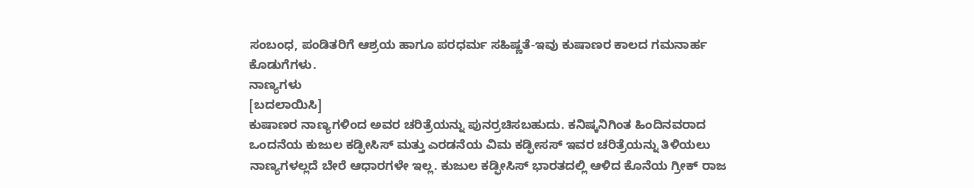ಸಂಬಂಧ, ಪಂಡಿತರಿಗೆ ಆಶ್ರಯ ಹಾಗೂ ಪರಧರ್ಮ ಸಹಿಷ್ಣತೆ-ಇವು ಕುಷಾಣರ ಕಾಲದ ಗಮನಾರ್ಹ ಕೊಡುಗೆಗಳು.
ನಾಣ್ಯಗಳು
[ಬದಲಾಯಿಸಿ]
ಕುಷಾಣರ ನಾಣ್ಯಗಳಿಂದ ಅವರ ಚರಿತ್ರೆಯನ್ನು ಪುನರ್ರಚಿಸಬಹುದು. ಕನಿಷ್ಕನಿಗಿಂತ ಹಿಂದಿನವರಾದ ಒಂದನೆಯ ಕುಜುಲ ಕಡ್ಫೀಸಿಸ್ ಮತ್ತು ಎರಡನೆಯ ವಿಮ ಕಡ್ಫೀಸಸ್ ಇವರ ಚರಿತ್ರೆಯನ್ನು ತಿಳಿಯಲು ನಾಣ್ಯಗಳಲ್ಲದೆ ಬೇರೆ ಆಧಾರಗಳೇ ಇಲ್ಲ. ಕುಜುಲ ಕಡ್ಫೀಸಿಸ್ ಭಾರತದಲ್ಲಿ ಆಳಿದ ಕೊನೆಯ ಗ್ರೀಕ್ ರಾಜ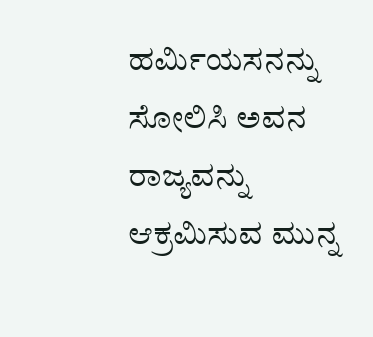ಹರ್ಮಿಯಸನನ್ನು ಸೋಲಿಸಿ ಅವನ ರಾಜ್ಯವನ್ನು ಆಕ್ರಮಿಸುವ ಮುನ್ನ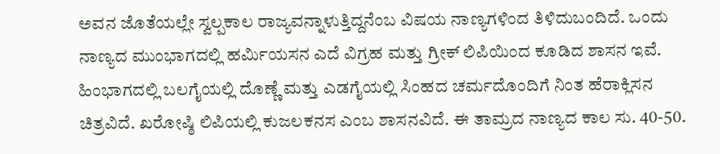ಅವನ ಜೊತೆಯಲ್ಲೇ ಸ್ವಲ್ಪಕಾಲ ರಾಜ್ಯವನ್ನಾಳುತ್ತಿದ್ದನೆಂಬ ವಿಷಯ ನಾಣ್ಯಗಳಿಂದ ತಿಳಿದುಬಂದಿದೆ. ಒಂದು ನಾಣ್ಯದ ಮುಂಭಾಗದಲ್ಲಿ ಹರ್ಮಿಯಸನ ಎದೆ ವಿಗ್ರಹ ಮತ್ತು ಗ್ರೀಕ್ ಲಿಪಿಯಿಂದ ಕೂಡಿದ ಶಾಸನ ಇವೆ. ಹಿಂಭಾಗದಲ್ಲಿ ಬಲಗೈಯಲ್ಲಿ ದೊಣ್ಣೆ ಮತ್ತು ಎಡಗೈಯಲ್ಲಿ ಸಿಂಹದ ಚರ್ಮದೊಂದಿಗೆ ನಿಂತ ಹೆರಾಕ್ಲಿಸನ ಚಿತ್ರವಿದೆ. ಖರೋಷ್ಠಿ ಲಿಪಿಯಲ್ಲಿ ಕುಜಲಕನಸ ಎಂಬ ಶಾಸನವಿದೆ. ಈ ತಾಮ್ರದ ನಾಣ್ಯದ ಕಾಲ ಸು. 40-50.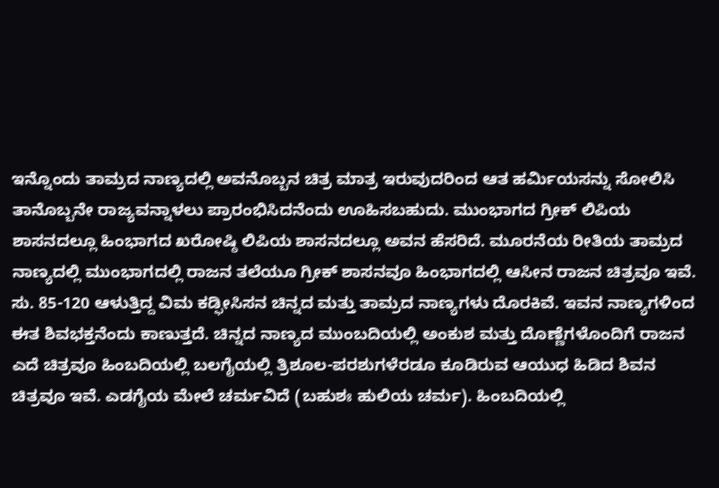ಇನ್ನೊಂದು ತಾಮ್ರದ ನಾಣ್ಯದಲ್ಲಿ ಅವನೊಬ್ಬನ ಚಿತ್ರ ಮಾತ್ರ ಇರುವುದರಿಂದ ಆತ ಹರ್ಮಿಯಸನ್ನು ಸೋಲಿಸಿ ತಾನೊಬ್ಬನೇ ರಾಜ್ಯವನ್ನಾಳಲು ಪ್ರಾರಂಭಿಸಿದನೆಂದು ಊಹಿಸಬಹುದು. ಮುಂಭಾಗದ ಗ್ರೀಕ್ ಲಿಪಿಯ ಶಾಸನದಲ್ಲೂ ಹಿಂಭಾಗದ ಖರೋಷ್ಠಿ ಲಿಪಿಯ ಶಾಸನದಲ್ಲೂ ಅವನ ಹೆಸರಿದೆ. ಮೂರನೆಯ ರೀತಿಯ ತಾಮ್ರದ ನಾಣ್ಯದಲ್ಲಿ ಮುಂಭಾಗದಲ್ಲಿ ರಾಜನ ತಲೆಯೂ ಗ್ರೀಕ್ ಶಾಸನವೂ ಹಿಂಭಾಗದಲ್ಲಿ ಆಸೀನ ರಾಜನ ಚಿತ್ರವೂ ಇವೆ. ಸು. 85-120 ಆಳುತ್ತಿದ್ದ ವಿಮ ಕಡ್ಫೀಸಿಸನ ಚಿನ್ನದ ಮತ್ತು ತಾಮ್ರದ ನಾಣ್ಯಗಳು ದೊರಕಿವೆ. ಇವನ ನಾಣ್ಯಗಳಿಂದ ಈತ ಶಿವಭಕ್ತನೆಂದು ಕಾಣುತ್ತದೆ. ಚಿನ್ನದ ನಾಣ್ಯದ ಮುಂಬದಿಯಲ್ಲಿ ಅಂಕುಶ ಮತ್ತು ದೊಣ್ಣೆಗಳೊಂದಿಗೆ ರಾಜನ ಎದೆ ಚಿತ್ರವೂ ಹಿಂಬದಿಯಲ್ಲಿ ಬಲಗೈಯಲ್ಲಿ ತ್ರಿಶೂಲ-ಪರಶುಗಳೆರಡೂ ಕೂಡಿರುವ ಆಯುಧ ಹಿಡಿದ ಶಿವನ ಚಿತ್ರವೂ ಇವೆ. ಎಡಗೈಯ ಮೇಲೆ ಚರ್ಮವಿದೆ (ಬಹುಶಃ ಹುಲಿಯ ಚರ್ಮ). ಹಿಂಬದಿಯಲ್ಲಿ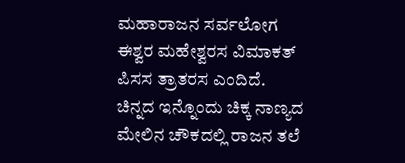ಮಹಾರಾಜನ ಸರ್ವಲೋಗ ಈಶ್ವರ ಮಹೇಶ್ವರಸ ವಿಮಾಕತ್ ಪಿಸಸ ತ್ರಾತರಸ ಎಂದಿದೆ. ಚಿನ್ನದ ಇನ್ನೊಂದು ಚಿಕ್ಕ ನಾಣ್ಯದ ಮೇಲಿನ ಚೌಕದಲ್ಲಿ ರಾಜನ ತಲೆ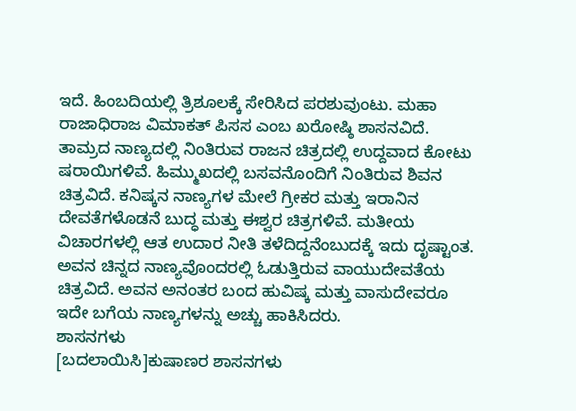ಇದೆ. ಹಿಂಬದಿಯಲ್ಲಿ ತ್ರಿಶೂಲಕ್ಕೆ ಸೇರಿಸಿದ ಪರಶುವುಂಟು. ಮಹಾ ರಾಜಾಧಿರಾಜ ವಿಮಾಕತ್ ಪಿಸಸ ಎಂಬ ಖರೋಷ್ಠಿ ಶಾಸನವಿದೆ. ತಾಮ್ರದ ನಾಣ್ಯದಲ್ಲಿ ನಿಂತಿರುವ ರಾಜನ ಚಿತ್ರದಲ್ಲಿ ಉದ್ದವಾದ ಕೋಟು ಷರಾಯಿಗಳಿವೆ. ಹಿಮ್ಮುಖದಲ್ಲಿ ಬಸವನೊಂದಿಗೆ ನಿಂತಿರುವ ಶಿವನ ಚಿತ್ರವಿದೆ. ಕನಿಷ್ಕನ ನಾಣ್ಯಗಳ ಮೇಲೆ ಗ್ರೀಕರ ಮತ್ತು ಇರಾನಿನ ದೇವತೆಗಳೊಡನೆ ಬುದ್ಧ ಮತ್ತು ಈಶ್ವರ ಚಿತ್ರಗಳಿವೆ. ಮತೀಯ ವಿಚಾರಗಳಲ್ಲಿ ಆತ ಉದಾರ ನೀತಿ ತಳೆದಿದ್ದನೆಂಬುದಕ್ಕೆ ಇದು ದೃಷ್ಟಾಂತ. ಅವನ ಚಿನ್ನದ ನಾಣ್ಯವೊಂದರಲ್ಲಿ ಓಡುತ್ತಿರುವ ವಾಯುದೇವತೆಯ ಚಿತ್ರವಿದೆ. ಅವನ ಅನಂತರ ಬಂದ ಹುವಿಷ್ಕ ಮತ್ತು ವಾಸುದೇವರೂ ಇದೇ ಬಗೆಯ ನಾಣ್ಯಗಳನ್ನು ಅಚ್ಚು ಹಾಕಿಸಿದರು.
ಶಾಸನಗಳು
[ಬದಲಾಯಿಸಿ]ಕುಷಾಣರ ಶಾಸನಗಳು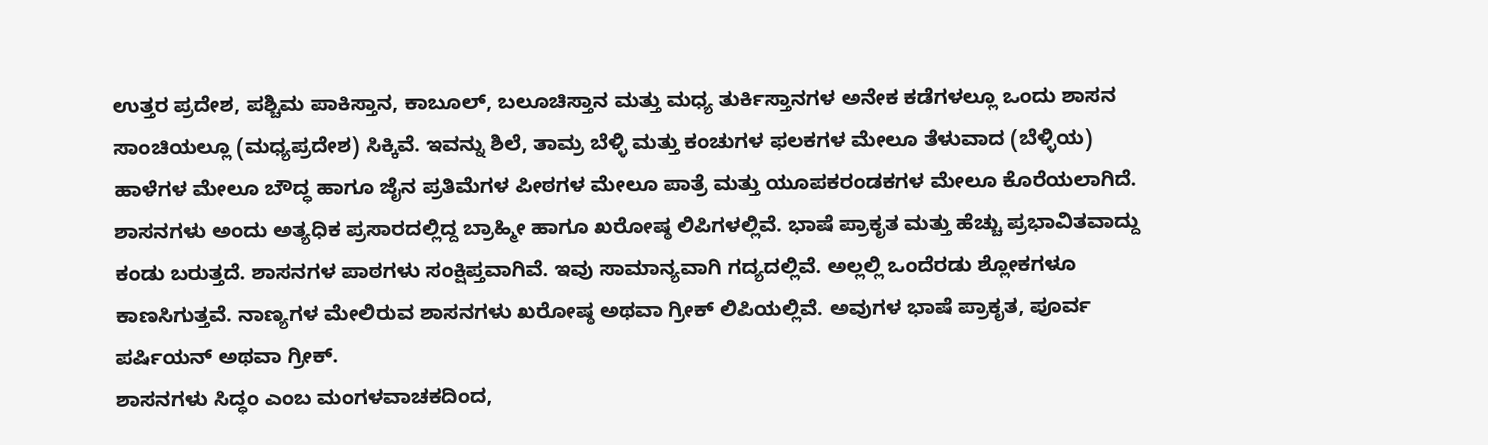ಉತ್ತರ ಪ್ರದೇಶ, ಪಶ್ಚಿಮ ಪಾಕಿಸ್ತಾನ, ಕಾಬೂಲ್, ಬಲೂಚಿಸ್ತಾನ ಮತ್ತು ಮಧ್ಯ ತುರ್ಕಿಸ್ತಾನಗಳ ಅನೇಕ ಕಡೆಗಳಲ್ಲೂ ಒಂದು ಶಾಸನ ಸಾಂಚಿಯಲ್ಲೂ (ಮಧ್ಯಪ್ರದೇಶ) ಸಿಕ್ಕಿವೆ. ಇವನ್ನು ಶಿಲೆ, ತಾಮ್ರ ಬೆಳ್ಳಿ ಮತ್ತು ಕಂಚುಗಳ ಫಲಕಗಳ ಮೇಲೂ ತೆಳುವಾದ (ಬೆಳ್ಳಿಯ) ಹಾಳೆಗಳ ಮೇಲೂ ಬೌದ್ಧ ಹಾಗೂ ಜೈನ ಪ್ರತಿಮೆಗಳ ಪೀಠಗಳ ಮೇಲೂ ಪಾತ್ರೆ ಮತ್ತು ಯೂಪಕರಂಡಕಗಳ ಮೇಲೂ ಕೊರೆಯಲಾಗಿದೆ.
ಶಾಸನಗಳು ಅಂದು ಅತ್ಯಧಿಕ ಪ್ರಸಾರದಲ್ಲಿದ್ದ ಬ್ರಾಹ್ಮೀ ಹಾಗೂ ಖರೋಷ್ಠ ಲಿಪಿಗಳಲ್ಲಿವೆ. ಭಾಷೆ ಪ್ರಾಕೃತ ಮತ್ತು ಹೆಚ್ಚು ಪ್ರಭಾವಿತವಾದ್ದು ಕಂಡು ಬರುತ್ತದೆ. ಶಾಸನಗಳ ಪಾಠಗಳು ಸಂಕ್ಷಿಪ್ತವಾಗಿವೆ. ಇವು ಸಾಮಾನ್ಯವಾಗಿ ಗದ್ಯದಲ್ಲಿವೆ. ಅಲ್ಲಲ್ಲಿ ಒಂದೆರಡು ಶ್ಲೋಕಗಳೂ ಕಾಣಸಿಗುತ್ತವೆ. ನಾಣ್ಯಗಳ ಮೇಲಿರುವ ಶಾಸನಗಳು ಖರೋಷ್ಠ ಅಥವಾ ಗ್ರೀಕ್ ಲಿಪಿಯಲ್ಲಿವೆ. ಅವುಗಳ ಭಾಷೆ ಪ್ರಾಕೃತ, ಪೂರ್ವ ಪರ್ಷಿಯನ್ ಅಥವಾ ಗ್ರೀಕ್.
ಶಾಸನಗಳು ಸಿದ್ಧಂ ಎಂಬ ಮಂಗಳವಾಚಕದಿಂದ,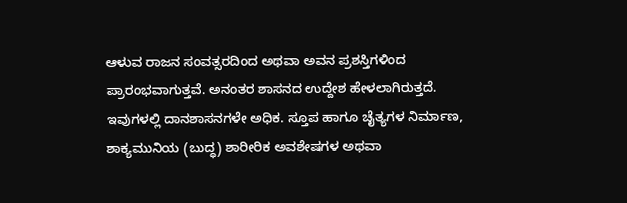ಆಳುವ ರಾಜನ ಸಂವತ್ಸರದಿಂದ ಅಥವಾ ಅವನ ಪ್ರಶಸ್ತಿಗಳಿಂದ ಪ್ರಾರಂಭವಾಗುತ್ತವೆ. ಅನಂತರ ಶಾಸನದ ಉದ್ದೇಶ ಹೇಳಲಾಗಿರುತ್ತದೆ. ಇವುಗಳಲ್ಲಿ ದಾನಶಾಸನಗಳೇ ಅಧಿಕ. ಸ್ತೂಪ ಹಾಗೂ ಚೈತ್ಯಗಳ ನಿರ್ಮಾಣ, ಶಾಕ್ಯಮುನಿಯ (ಬುದ್ಧ) ಶಾರೀರಿಕ ಅವಶೇಷಗಳ ಅಥವಾ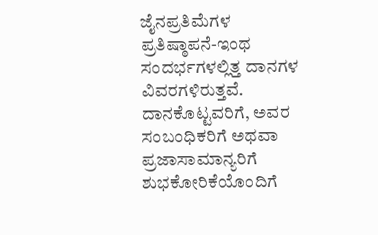ಜೈನಪ್ರತಿಮೆಗಳ ಪ್ರತಿಷ್ಠಾಪನೆ-ಇಂಥ ಸಂದರ್ಭಗಳಲ್ಲಿತ್ತ ದಾನಗಳ ವಿವರಗಳಿರುತ್ತವೆ. ದಾನಕೊಟ್ಟವರಿಗೆ, ಅವರ ಸಂಬಂಧಿಕರಿಗೆ ಅಥವಾ ಪ್ರಜಾಸಾಮಾನ್ಯರಿಗೆ ಶುಭಕೋರಿಕೆಯೊಂದಿಗೆ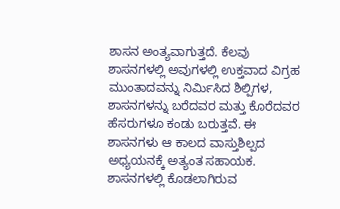ಶಾಸನ ಅಂತ್ಯವಾಗುತ್ತದೆ. ಕೆಲವು ಶಾಸನಗಳಲ್ಲಿ ಅವುಗಳಲ್ಲಿ ಉಕ್ತವಾದ ವಿಗ್ರಹ ಮುಂತಾದವನ್ನು ನಿರ್ಮಿಸಿದ ಶಿಲ್ಪಿಗಳ, ಶಾಸನಗಳನ್ನು ಬರೆದವರ ಮತ್ತು ಕೊರೆದವರ ಹೆಸರುಗಳೂ ಕಂಡು ಬರುತ್ತವೆ. ಈ ಶಾಸನಗಳು ಆ ಕಾಲದ ವಾಸ್ತುಶಿಲ್ಪದ ಅಧ್ಯಯನಕ್ಕೆ ಅತ್ಯಂತ ಸಹಾಯಕ.
ಶಾಸನಗಳಲ್ಲಿ ಕೊಡಲಾಗಿರುವ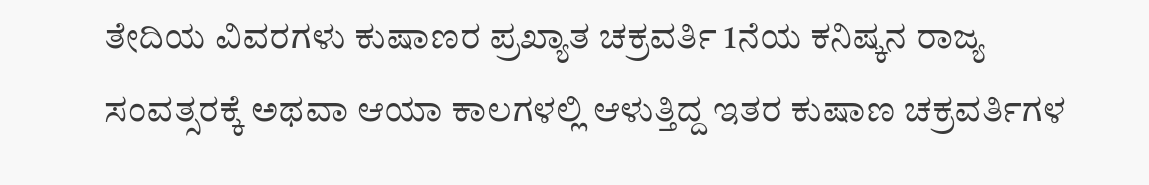ತೇದಿಯ ವಿವರಗಳು ಕುಷಾಣರ ಪ್ರಖ್ಯಾತ ಚಕ್ರವರ್ತಿ 1ನೆಯ ಕನಿಷ್ಕನ ರಾಜ್ಯ ಸಂವತ್ಸರಕ್ಕೆ ಅಥವಾ ಆಯಾ ಕಾಲಗಳಲ್ಲಿ ಆಳುತ್ತಿದ್ದ ಇತರ ಕುಷಾಣ ಚಕ್ರವರ್ತಿಗಳ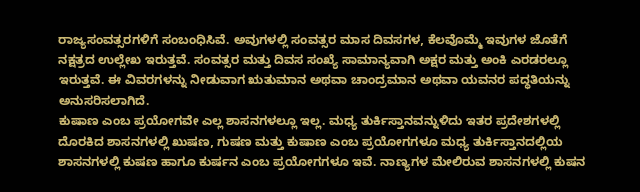ರಾಜ್ಯಸಂವತ್ಸರಗಳಿಗೆ ಸಂಬಂಧಿಸಿವೆ. ಅವುಗಳಲ್ಲಿ ಸಂವತ್ಸರ ಮಾಸ ದಿವಸಗಳ, ಕೆಲವೊಮ್ಮೆ ಇವುಗಳ ಜೊತೆಗೆ ನಕ್ಷತ್ರದ ಉಲ್ಲೇಖ ಇರುತ್ತವೆ. ಸಂವತ್ಸರ ಮತ್ತು ದಿವಸ ಸಂಖ್ಯೆ ಸಾಮಾನ್ಯವಾಗಿ ಅಕ್ಷರ ಮತ್ತು ಅಂಕಿ ಎರಡರಲ್ಲೂ ಇರುತ್ತವೆ. ಈ ವಿವರಗಳನ್ನು ನೀಡುವಾಗ ಋತುಮಾನ ಅಥವಾ ಚಾಂದ್ರಮಾನ ಅಥವಾ ಯವನರ ಪದ್ಧತಿಯನ್ನು ಅನುಸರಿಸಲಾಗಿದೆ.
ಕುಷಾಣ ಎಂಬ ಪ್ರಯೋಗವೇ ಎಲ್ಲ ಶಾಸನಗಳಲ್ಲೂ ಇಲ್ಲ. ಮಧ್ಯ ತುರ್ಕಿಸ್ತಾನವನ್ನುಳಿದು ಇತರ ಪ್ರದೇಶಗಳಲ್ಲಿ ದೊರಕಿದ ಶಾಸನಗಳಲ್ಲಿ ಖುಷಣ, ಗುಷಣ ಮತ್ತು ಕುಷಾಣ ಎಂಬ ಪ್ರಯೋಗಗಳೂ ಮಧ್ಯ ತುರ್ಕಿಸ್ತಾನದಲ್ಲಿಯ ಶಾಸನಗಳಲ್ಲಿ ಕುಷಣ ಹಾಗೂ ಕುರ್ಷನ ಎಂಬ ಪ್ರಯೋಗಗಳೂ ಇವೆ. ನಾಣ್ಯಗಳ ಮೇಲಿರುವ ಶಾಸನಗಳಲ್ಲಿ ಕುಷನ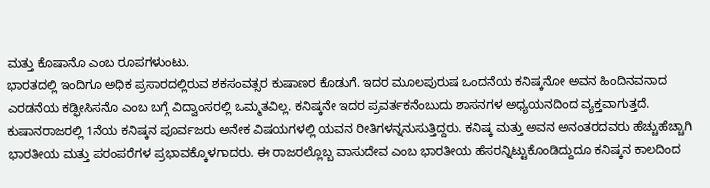ಮತ್ತು ಕೊಷಾನೊ ಎಂಬ ರೂಪಗಳುಂಟು.
ಭಾರತದಲ್ಲಿ ಇಂದಿಗೂ ಅಧಿಕ ಪ್ರಸಾರದಲ್ಲಿರುವ ಶಕಸಂವತ್ಸರ ಕುಷಾಣರ ಕೊಡುಗೆ. ಇದರ ಮೂಲಪುರುಷ ಒಂದನೆಯ ಕನಿಷ್ಕನೋ ಅವನ ಹಿಂದಿನವನಾದ ಎರಡನೆಯ ಕಡ್ಫೀಸಿಸನೊ ಎಂಬ ಬಗ್ಗೆ ವಿದ್ವಾಂಸರಲ್ಲಿ ಒಮ್ಮತವಿಲ್ಲ. ಕನಿಷ್ಕನೇ ಇದರ ಪ್ರವರ್ತಕನೆಂಬುದು ಶಾಸನಗಳ ಅಧ್ಯಯನದಿಂದ ವ್ಯಕ್ತವಾಗುತ್ತದೆ.
ಕುಷಾನರಾಜರಲ್ಲಿ 1ನೆಯ ಕನಿಷ್ಕನ ಪೂರ್ವಜರು ಅನೇಕ ವಿಷಯಗಳಲ್ಲಿ ಯವನ ರೀತಿಗಳನ್ನನುಸುತ್ತಿದ್ದರು. ಕನಿಷ್ಕ ಮತ್ತು ಅವನ ಅನಂತರದವರು ಹೆಚ್ಚುಹೆಚ್ಚಾಗಿ ಭಾರತೀಯ ಮತ್ತು ಪರಂಪರೆಗಳ ಪ್ರಭಾವಕ್ಕೊಳಗಾದರು. ಈ ರಾಜರಲ್ಲೊಬ್ಬ ವಾಸುದೇವ ಎಂಬ ಭಾರತೀಯ ಹೆಸರನ್ನಿಟ್ಟುಕೊಂಡಿದ್ದುದೂ ಕನಿಷ್ಕನ ಕಾಲದಿಂದ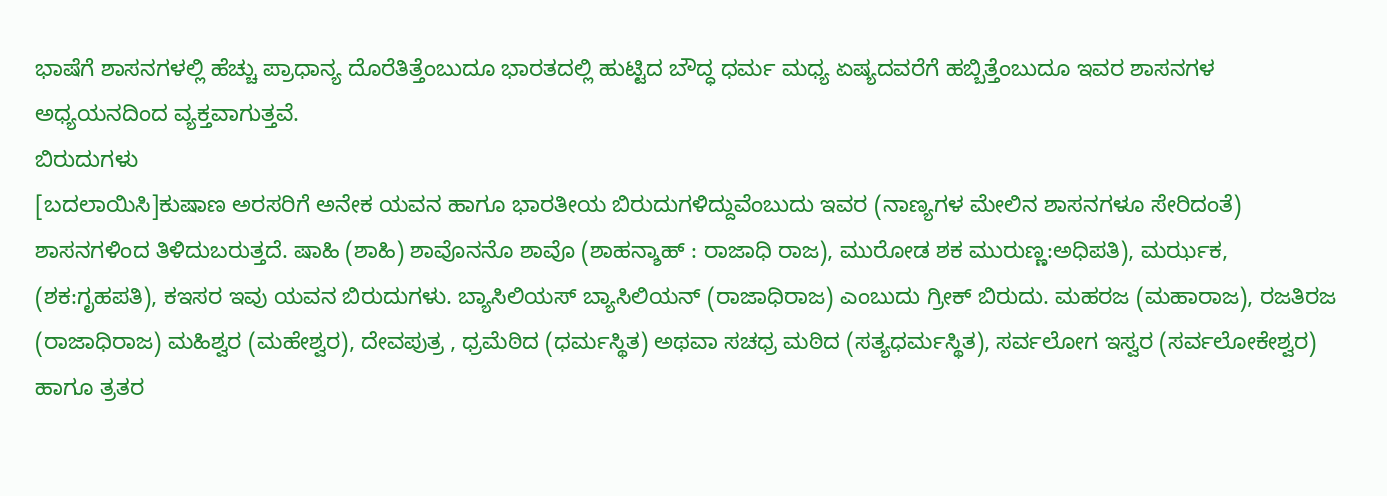ಭಾಷೆಗೆ ಶಾಸನಗಳಲ್ಲಿ ಹೆಚ್ಚು ಪ್ರಾಧಾನ್ಯ ದೊರೆತಿತ್ತೆಂಬುದೂ ಭಾರತದಲ್ಲಿ ಹುಟ್ಟಿದ ಬೌದ್ಧ ಧರ್ಮ ಮಧ್ಯ ಏಷ್ಯದವರೆಗೆ ಹಬ್ಬಿತ್ತೆಂಬುದೂ ಇವರ ಶಾಸನಗಳ ಅಧ್ಯಯನದಿಂದ ವ್ಯಕ್ತವಾಗುತ್ತವೆ.
ಬಿರುದುಗಳು
[ಬದಲಾಯಿಸಿ]ಕುಷಾಣ ಅರಸರಿಗೆ ಅನೇಕ ಯವನ ಹಾಗೂ ಭಾರತೀಯ ಬಿರುದುಗಳಿದ್ದುವೆಂಬುದು ಇವರ (ನಾಣ್ಯಗಳ ಮೇಲಿನ ಶಾಸನಗಳೂ ಸೇರಿದಂತೆ) ಶಾಸನಗಳಿಂದ ತಿಳಿದುಬರುತ್ತದೆ. ಷಾಹಿ (ಶಾಹಿ) ಶಾವೊನನೊ ಶಾವೊ (ಶಾಹನ್ಶಾಹ್ : ರಾಜಾಧಿ ರಾಜ), ಮುರೋಡ ಶಕ ಮುರುಣ್ಣ:ಅಧಿಪತಿ), ಮರ್ಝಕ, (ಶಕ:ಗೃಹಪತಿ), ಕಇಸರ ಇವು ಯವನ ಬಿರುದುಗಳು. ಬ್ಯಾಸಿಲಿಯಸ್ ಬ್ಯಾಸಿಲಿಯನ್ (ರಾಜಾಧಿರಾಜ) ಎಂಬುದು ಗ್ರೀಕ್ ಬಿರುದು. ಮಹರಜ (ಮಹಾರಾಜ), ರಜತಿರಜ (ರಾಜಾಧಿರಾಜ) ಮಹಿಶ್ವರ (ಮಹೇಶ್ವರ), ದೇವಪುತ್ರ , ಧ್ರಮೆಠಿದ (ಧರ್ಮಸ್ಥಿತ) ಅಥವಾ ಸಚಧ್ರ ಮಠಿದ (ಸತ್ಯಧರ್ಮಸ್ಥಿತ), ಸರ್ವಲೋಗ ಇಸ್ವರ (ಸರ್ವಲೋಕೇಶ್ವರ) ಹಾಗೂ ತ್ರತರ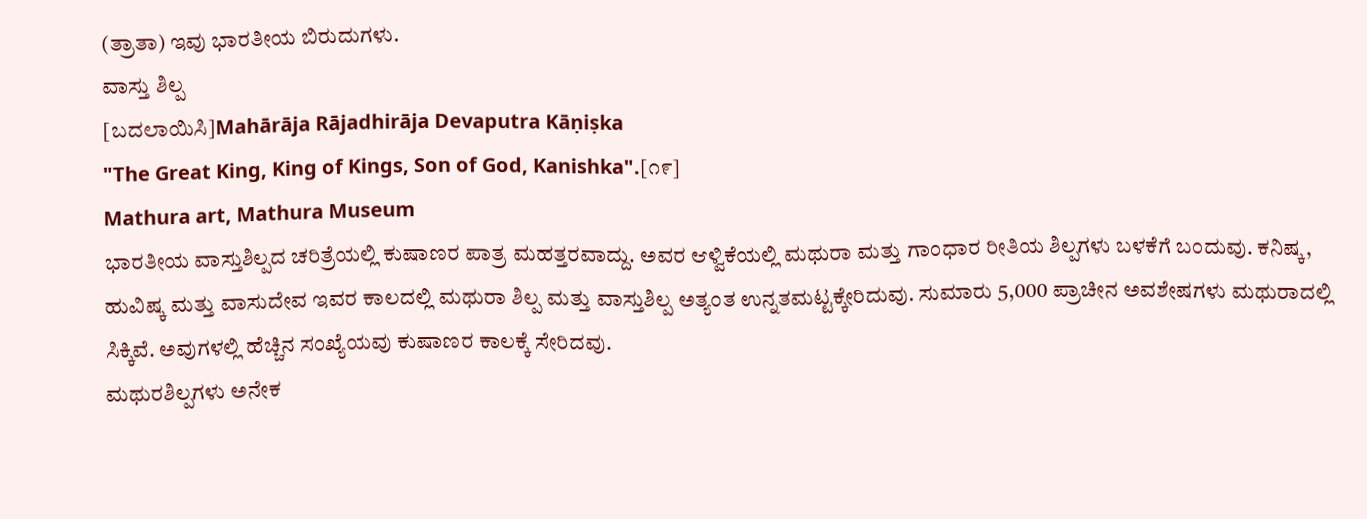(ತ್ರಾತಾ) ಇವು ಭಾರತೀಯ ಬಿರುದುಗಳು.
ವಾಸ್ತು ಶಿಲ್ಪ
[ಬದಲಾಯಿಸಿ]Mahārāja Rājadhirāja Devaputra Kāṇiṣka
"The Great King, King of Kings, Son of God, Kanishka".[೧೯]
Mathura art, Mathura Museum
ಭಾರತೀಯ ವಾಸ್ತುಶಿಲ್ಪದ ಚರಿತ್ರೆಯಲ್ಲಿ ಕುಷಾಣರ ಪಾತ್ರ ಮಹತ್ತರವಾದ್ದು. ಅವರ ಆಳ್ವಿಕೆಯಲ್ಲಿ ಮಥುರಾ ಮತ್ತು ಗಾಂಧಾರ ರೀತಿಯ ಶಿಲ್ಪಗಳು ಬಳಕೆಗೆ ಬಂದುವು. ಕನಿಷ್ಕ, ಹುವಿಷ್ಕ ಮತ್ತು ವಾಸುದೇವ ಇವರ ಕಾಲದಲ್ಲಿ ಮಥುರಾ ಶಿಲ್ಪ ಮತ್ತು ವಾಸ್ತುಶಿಲ್ಪ ಅತ್ಯಂತ ಉನ್ನತಮಟ್ಟಕ್ಕೇರಿದುವು. ಸುಮಾರು 5,000 ಪ್ರಾಚೀನ ಅವಶೇಷಗಳು ಮಥುರಾದಲ್ಲಿ ಸಿಕ್ಕಿವೆ. ಅವುಗಳಲ್ಲಿ ಹೆಚ್ಚಿನ ಸಂಖ್ಯೆಯವು ಕುಷಾಣರ ಕಾಲಕ್ಕೆ ಸೇರಿದವು.
ಮಥುರಶಿಲ್ಪಗಳು ಅನೇಕ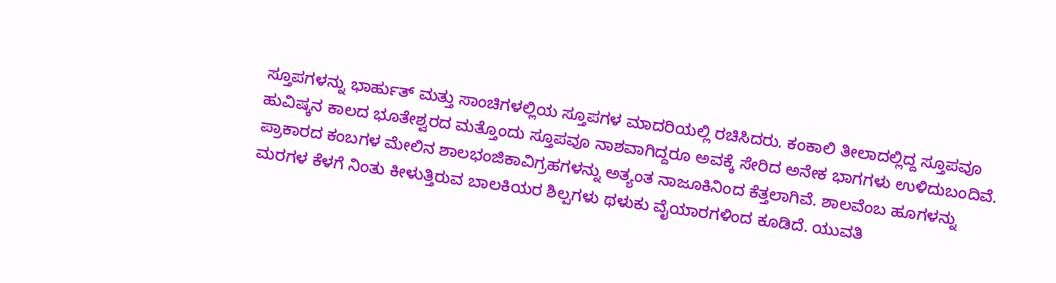ಸ್ತೂಪಗಳನ್ನು ಭಾರ್ಹುತ್ ಮತ್ತು ಸಾಂಚಿಗಳಲ್ಲಿಯ ಸ್ತೂಪಗಳ ಮಾದರಿಯಲ್ಲಿ ರಚಿಸಿದರು. ಕಂಕಾಲಿ ತೀಲಾದಲ್ಲಿದ್ದ ಸ್ತೂಪವೂ ಹುವಿಷ್ಕನ ಕಾಲದ ಭೂತೇಶ್ವರದ ಮತ್ತೊಂದು ಸ್ತೂಪವೂ ನಾಶವಾಗಿದ್ದರೂ ಅವಕ್ಕೆ ಸೇರಿದ ಅನೇಕ ಭಾಗಗಳು ಉಳಿದುಬಂದಿವೆ. ಪ್ರಾಕಾರದ ಕಂಬಗಳ ಮೇಲಿನ ಶಾಲಭಂಜಿಕಾವಿಗ್ರಹಗಳನ್ನು ಅತ್ಯಂತ ನಾಜೂಕಿನಿಂದ ಕೆತ್ತಲಾಗಿವೆ. ಶಾಲವೆಂಬ ಹೂಗಳನ್ನು ಮರಗಳ ಕೆಳಗೆ ನಿಂತು ಕೀಳುತ್ತಿರುವ ಬಾಲಕಿಯರ ಶಿಲ್ಪಗಳು ಥಳುಕು ವೈಯಾರಗಳಿಂದ ಕೂಡಿದೆ. ಯುವತಿ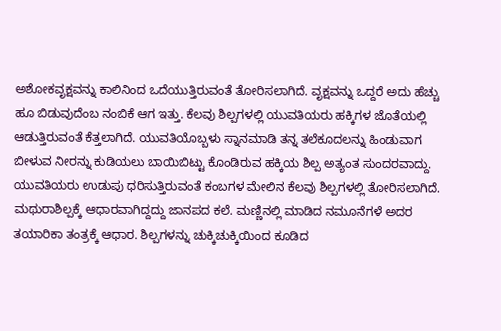ಅಶೋಕವೃಕ್ಷವನ್ನು ಕಾಲಿನಿಂದ ಒದೆಯುತ್ತಿರುವಂತೆ ತೋರಿಸಲಾಗಿದೆ. ವೃಕ್ಷವನ್ನು ಒದ್ದರೆ ಅದು ಹೆಚ್ಚು ಹೂ ಬಿಡುವುದೆಂಬ ನಂಬಿಕೆ ಆಗ ಇತ್ತು. ಕೆಲವು ಶಿಲ್ಪಗಳಲ್ಲಿ ಯುವತಿಯರು ಹಕ್ಕಿಗಳ ಜೊತೆಯಲ್ಲಿ ಆಡುತ್ತಿರುವಂತೆ ಕೆತ್ತಲಾಗಿದೆ. ಯುವತಿಯೊಬ್ಬಳು ಸ್ನಾನಮಾಡಿ ತನ್ನ ತಲೆಕೂದಲನ್ನು ಹಿಂಡುವಾಗ ಬೀಳುವ ನೀರನ್ನು ಕುಡಿಯಲು ಬಾಯಿಬಿಟ್ಟು ಕೊಂಡಿರುವ ಹಕ್ಕಿಯ ಶಿಲ್ಪ ಅತ್ಯಂತ ಸುಂದರವಾದ್ದು. ಯುವತಿಯರು ಉಡುಪು ಧರಿಸುತ್ತಿರುವಂತೆ ಕಂಬಗಳ ಮೇಲಿನ ಕೆಲವು ಶಿಲ್ಪಗಳಲ್ಲಿ ತೋರಿಸಲಾಗಿದೆ.
ಮಥುರಾಶಿಲ್ಪಕ್ಕೆ ಆಧಾರವಾಗಿದ್ದದ್ದು ಜಾನಪದ ಕಲೆ. ಮಣ್ಣಿನಲ್ಲಿ ಮಾಡಿದ ನಮೂನೆಗಳೆ ಅದರ ತಯಾರಿಕಾ ತಂತ್ರಕ್ಕೆ ಆಧಾರ. ಶಿಲ್ಪಗಳನ್ನು ಚುಕ್ಕಿಚುಕ್ಕಿಯಿಂದ ಕೂಡಿದ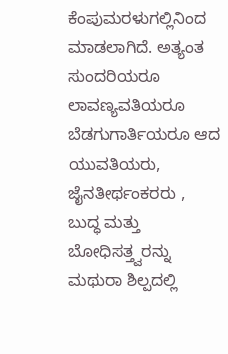ಕೆಂಪುಮರಳುಗಲ್ಲಿನಿಂದ ಮಾಡಲಾಗಿದೆ. ಅತ್ಯಂತ ಸುಂದರಿಯರೂ ಲಾವಣ್ಯವತಿಯರೂ ಬೆಡಗುಗಾರ್ತಿಯರೂ ಆದ ಯುವತಿಯರು, ಜೈನತೀರ್ಥಂಕರರು , ಬುದ್ಧ ಮತ್ತು ಬೋಧಿಸತ್ತ್ವರನ್ನು ಮಥುರಾ ಶಿಲ್ಪದಲ್ಲಿ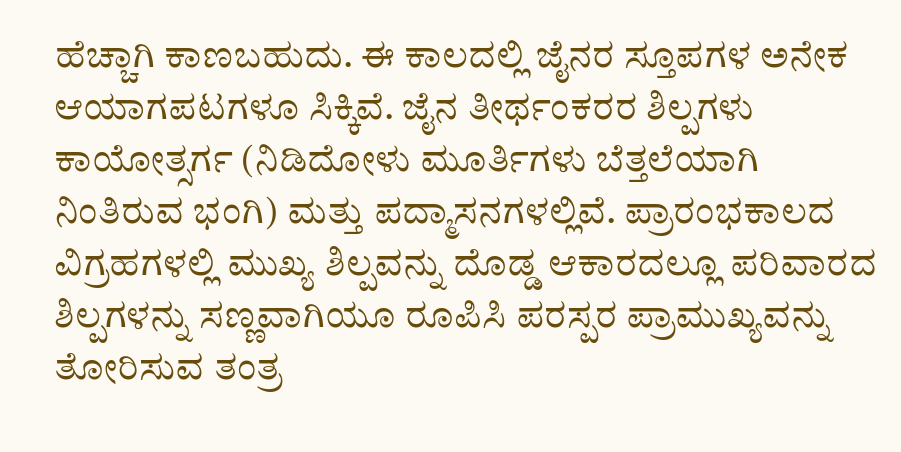ಹೆಚ್ಚಾಗಿ ಕಾಣಬಹುದು. ಈ ಕಾಲದಲ್ಲಿ ಜೈನರ ಸ್ತೂಪಗಳ ಅನೇಕ ಆಯಾಗಪಟಗಳೂ ಸಿಕ್ಕಿವೆ. ಜೈನ ತೀರ್ಥಂಕರರ ಶಿಲ್ಪಗಳು ಕಾಯೋತ್ಸರ್ಗ (ನಿಡಿದೋಳು ಮೂರ್ತಿಗಳು ಬೆತ್ತಲೆಯಾಗಿ ನಿಂತಿರುವ ಭಂಗಿ) ಮತ್ತು ಪದ್ಮಾಸನಗಳಲ್ಲಿವೆ. ಪ್ರಾರಂಭಕಾಲದ ವಿಗ್ರಹಗಳಲ್ಲಿ ಮುಖ್ಯ ಶಿಲ್ಪವನ್ನು ದೊಡ್ಡ ಆಕಾರದಲ್ಲೂ ಪರಿವಾರದ ಶಿಲ್ಪಗಳನ್ನು ಸಣ್ಣವಾಗಿಯೂ ರೂಪಿಸಿ ಪರಸ್ಪರ ಪ್ರಾಮುಖ್ಯವನ್ನು ತೋರಿಸುವ ತಂತ್ರ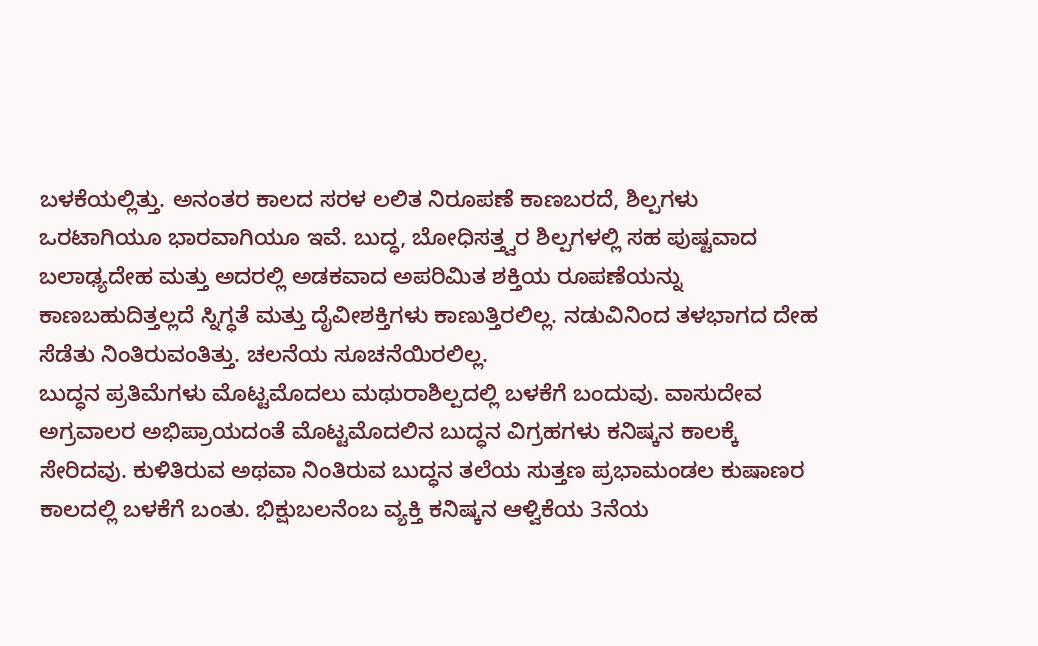ಬಳಕೆಯಲ್ಲಿತ್ತು. ಅನಂತರ ಕಾಲದ ಸರಳ ಲಲಿತ ನಿರೂಪಣೆ ಕಾಣಬರದೆ, ಶಿಲ್ಪಗಳು ಒರಟಾಗಿಯೂ ಭಾರವಾಗಿಯೂ ಇವೆ. ಬುದ್ಧ, ಬೋಧಿಸತ್ತ್ವರ ಶಿಲ್ಪಗಳಲ್ಲಿ ಸಹ ಪುಷ್ಟವಾದ ಬಲಾಢ್ಯದೇಹ ಮತ್ತು ಅದರಲ್ಲಿ ಅಡಕವಾದ ಅಪರಿಮಿತ ಶಕ್ತಿಯ ರೂಪಣೆಯನ್ನು ಕಾಣಬಹುದಿತ್ತಲ್ಲದೆ ಸ್ನಿಗ್ಧತೆ ಮತ್ತು ದೈವೀಶಕ್ತಿಗಳು ಕಾಣುತ್ತಿರಲಿಲ್ಲ. ನಡುವಿನಿಂದ ತಳಭಾಗದ ದೇಹ ಸೆಡೆತು ನಿಂತಿರುವಂತಿತ್ತು. ಚಲನೆಯ ಸೂಚನೆಯಿರಲಿಲ್ಲ.
ಬುದ್ಧನ ಪ್ರತಿಮೆಗಳು ಮೊಟ್ಟಮೊದಲು ಮಥುರಾಶಿಲ್ಪದಲ್ಲಿ ಬಳಕೆಗೆ ಬಂದುವು. ವಾಸುದೇವ ಅಗ್ರವಾಲರ ಅಭಿಪ್ರಾಯದಂತೆ ಮೊಟ್ಟಮೊದಲಿನ ಬುದ್ಧನ ವಿಗ್ರಹಗಳು ಕನಿಷ್ಕನ ಕಾಲಕ್ಕೆ ಸೇರಿದವು. ಕುಳಿತಿರುವ ಅಥವಾ ನಿಂತಿರುವ ಬುದ್ಧನ ತಲೆಯ ಸುತ್ತಣ ಪ್ರಭಾಮಂಡಲ ಕುಷಾಣರ ಕಾಲದಲ್ಲಿ ಬಳಕೆಗೆ ಬಂತು. ಭಿಕ್ಷುಬಲನೆಂಬ ವ್ಯಕ್ತಿ ಕನಿಷ್ಕನ ಆಳ್ವಿಕೆಯ 3ನೆಯ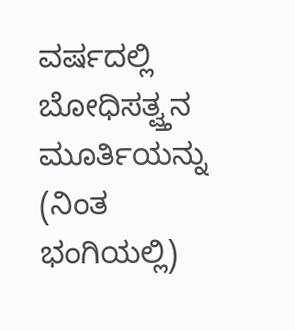ವರ್ಷದಲ್ಲಿ ಬೋಧಿಸತ್ವ್ತನ ಮೂರ್ತಿಯನ್ನು (ನಿಂತ ಭಂಗಿಯಲ್ಲಿ)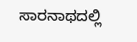ಸಾರನಾಥದಲ್ಲಿ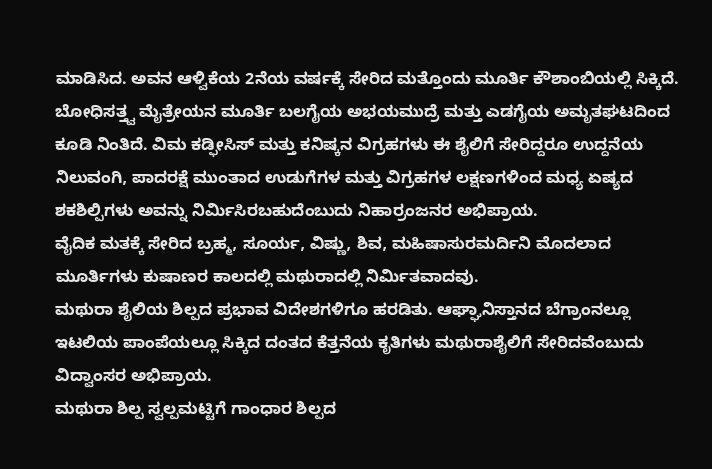ಮಾಡಿಸಿದ. ಅವನ ಆಳ್ವಿಕೆಯ 2ನೆಯ ವರ್ಷಕ್ಕೆ ಸೇರಿದ ಮತ್ತೊಂದು ಮೂರ್ತಿ ಕೌಶಾಂಬಿಯಲ್ಲಿ ಸಿಕ್ಕಿದೆ. ಬೋಧಿಸತ್ತ್ವ ಮೈತ್ರೇಯನ ಮೂರ್ತಿ ಬಲಗೈಯ ಅಭಯಮುದ್ರೆ ಮತ್ತು ಎಡಗೈಯ ಅಮೃತಘಟದಿಂದ ಕೂಡಿ ನಿಂತಿದೆ. ವಿಮ ಕಡ್ಫೀಸಿಸ್ ಮತ್ತು ಕನಿಷ್ಕನ ವಿಗ್ರಹಗಳು ಈ ಶೈಲಿಗೆ ಸೇರಿದ್ದರೂ ಉದ್ದನೆಯ ನಿಲುವಂಗಿ, ಪಾದರಕ್ಷೆ ಮುಂತಾದ ಉಡುಗೆಗಳ ಮತ್ತು ವಿಗ್ರಹಗಳ ಲಕ್ಷಣಗಳಿಂದ ಮಧ್ಯ ಏಷ್ಯದ ಶಕಶಿಲ್ಪಿಗಳು ಅವನ್ನು ನಿರ್ಮಿಸಿರಬಹುದೆಂಬುದು ನಿಹಾರ್ರಂಜನರ ಅಭಿಪ್ರಾಯ.
ವೈದಿಕ ಮತಕ್ಕೆ ಸೇರಿದ ಬ್ರಹ್ಮ, ಸೂರ್ಯ, ವಿಷ್ಣು, ಶಿವ, ಮಹಿಷಾಸುರಮರ್ದಿನಿ ಮೊದಲಾದ ಮೂರ್ತಿಗಳು ಕುಷಾಣರ ಕಾಲದಲ್ಲಿ ಮಥುರಾದಲ್ಲಿ ನಿರ್ಮಿತವಾದವು.
ಮಥುರಾ ಶೈಲಿಯ ಶಿಲ್ಪದ ಪ್ರಭಾವ ವಿದೇಶಗಳಿಗೂ ಹರಡಿತು. ಆಘ್ಘಾನಿಸ್ತಾನದ ಬೆಗ್ರಾಂನಲ್ಲೂ ಇಟಲಿಯ ಪಾಂಪೆಯಲ್ಲೂ ಸಿಕ್ಕಿದ ದಂತದ ಕೆತ್ತನೆಯ ಕೃತಿಗಳು ಮಥುರಾಶೈಲಿಗೆ ಸೇರಿದವೆಂಬುದು ವಿದ್ವಾಂಸರ ಅಭಿಪ್ರಾಯ.
ಮಥುರಾ ಶಿಲ್ಪ ಸ್ವಲ್ಪಮಟ್ಟಿಗೆ ಗಾಂಧಾರ ಶಿಲ್ಪದ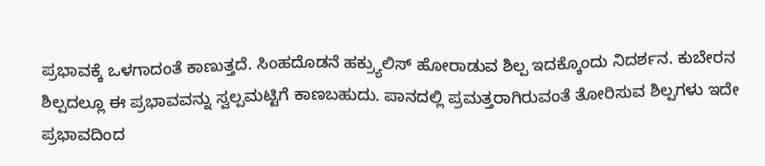ಪ್ರಭಾವಕ್ಕೆ ಒಳಗಾದಂತೆ ಕಾಣುತ್ತದೆ. ಸಿಂಹದೊಡನೆ ಹಕ್ರ್ಯುಲಿಸ್ ಹೋರಾಡುವ ಶಿಲ್ಪ ಇದಕ್ಕೊಂದು ನಿದರ್ಶನ. ಕುಬೇರನ ಶಿಲ್ಪದಲ್ಲೂ ಈ ಪ್ರಭಾವವನ್ನು ಸ್ವಲ್ಪಮಟ್ಟಿಗೆ ಕಾಣಬಹುದು. ಪಾನದಲ್ಲಿ ಪ್ರಮತ್ತರಾಗಿರುವಂತೆ ತೋರಿಸುವ ಶಿಲ್ಪಗಳು ಇದೇ ಪ್ರಭಾವದಿಂದ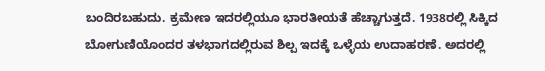ಬಂದಿರಬಹುದು. ಕ್ರಮೇಣ ಇದರಲ್ಲಿಯೂ ಭಾರತೀಯತೆ ಹೆಚ್ಚಾಗುತ್ತದೆ. 1938ರಲ್ಲಿ ಸಿಕ್ಕಿದ ಬೋಗುಣಿಯೊಂದರ ತಳಭಾಗದಲ್ಲಿರುವ ಶಿಲ್ಪ ಇದಕ್ಕೆ ಒಳ್ಳೆಯ ಉದಾಹರಣೆ. ಅದರಲ್ಲಿ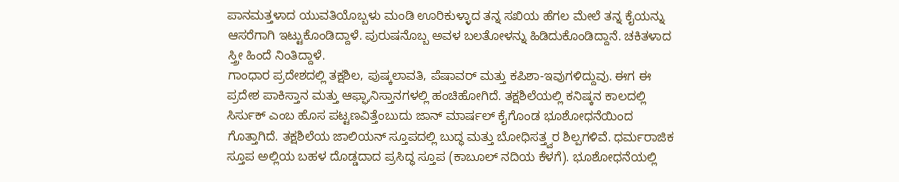ಪಾನಮತ್ತಳಾದ ಯುವತಿಯೊಬ್ಬಳು ಮಂಡಿ ಊರಿಕುಳ್ಳಾದ ತನ್ನ ಸಖಿಯ ಹೆಗಲ ಮೇಲೆ ತನ್ನ ಕೈಯನ್ನು ಆಸರೆಗಾಗಿ ಇಟ್ಟುಕೊಂಡಿದ್ದಾಳೆ. ಪುರುಷನೊಬ್ಬ ಅವಳ ಬಲತೋಳನ್ನು ಹಿಡಿದುಕೊಂಡಿದ್ದಾನೆ. ಚಕಿತಳಾದ ಸ್ತ್ರೀ ಹಿಂದೆ ನಿಂತಿದ್ದಾಳೆ.
ಗಾಂಧಾರ ಪ್ರದೇಶದಲ್ಲಿ ತಕ್ಷಶಿಲ, ಪುಷ್ಕಲಾವತಿ, ಪೆಷಾವರ್ ಮತ್ತು ಕಪಿಶಾ-ಇವುಗಳಿದ್ದುವು. ಈಗ ಈ ಪ್ರದೇಶ ಪಾಕಿಸ್ತಾನ ಮತ್ತು ಆಫ್ಘಾನಿಸ್ತಾನಗಳಲ್ಲಿ ಹಂಚಿಹೋಗಿದೆ. ತಕ್ಷಶಿಲೆಯಲ್ಲಿ ಕನಿಷ್ಕನ ಕಾಲದಲ್ಲಿ ಸಿರ್ಸುಕ್ ಎಂಬ ಹೊಸ ಪಟ್ಟಣವಿತ್ತೆಂಬುದು ಜಾನ್ ಮಾರ್ಷಲ್ ಕೈಗೊಂಡ ಭೂಶೋಧನೆಯಿಂದ ಗೊತ್ತಾಗಿದೆ. ತಕ್ಷಶಿಲೆಯ ಜಾಲಿಯನ್ ಸ್ತೂಪದಲ್ಲಿ ಬುದ್ಧ ಮತ್ತು ಬೋಧಿಸತ್ತ್ವರ ಶಿಲ್ಪಗಳಿವೆ. ಧರ್ಮರಾಜಿಕ ಸ್ತೂಪ ಅಲ್ಲಿಯ ಬಹಳ ದೊಡ್ಡದಾದ ಪ್ರಸಿದ್ಧ ಸ್ತೂಪ (ಕಾಬೂಲ್ ನದಿಯ ಕೆಳಗೆ). ಭೂಶೋಧನೆಯಲ್ಲಿ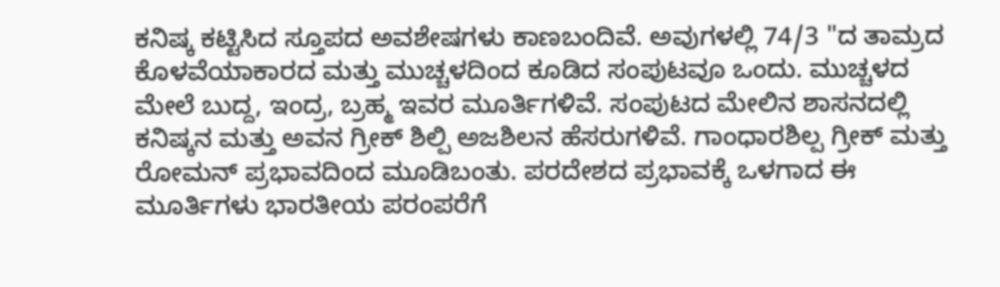ಕನಿಷ್ಕ ಕಟ್ಟಿಸಿದ ಸ್ತೂಪದ ಅವಶೇಷಗಳು ಕಾಣಬಂದಿವೆ. ಅವುಗಳಲ್ಲಿ 74/3 "ದ ತಾಮ್ರದ ಕೊಳವೆಯಾಕಾರದ ಮತ್ತು ಮುಚ್ಚಳದಿಂದ ಕೂಡಿದ ಸಂಪುಟವೂ ಒಂದು. ಮುಚ್ಚಳದ ಮೇಲೆ ಬುದ್ದ, ಇಂದ್ರ, ಬ್ರಹ್ಮ ಇವರ ಮೂರ್ತಿಗಳಿವೆ. ಸಂಪುಟದ ಮೇಲಿನ ಶಾಸನದಲ್ಲಿ ಕನಿಷ್ಕನ ಮತ್ತು ಅವನ ಗ್ರೀಕ್ ಶಿಲ್ಪಿ ಅಜಶಿಲನ ಹೆಸರುಗಳಿವೆ. ಗಾಂಧಾರಶಿಲ್ಪ ಗ್ರೀಕ್ ಮತ್ತು ರೋಮನ್ ಪ್ರಭಾವದಿಂದ ಮೂಡಿಬಂತು. ಪರದೇಶದ ಪ್ರಭಾವಕ್ಕೆ ಒಳಗಾದ ಈ ಮೂರ್ತಿಗಳು ಭಾರತೀಯ ಪರಂಪರೆಗೆ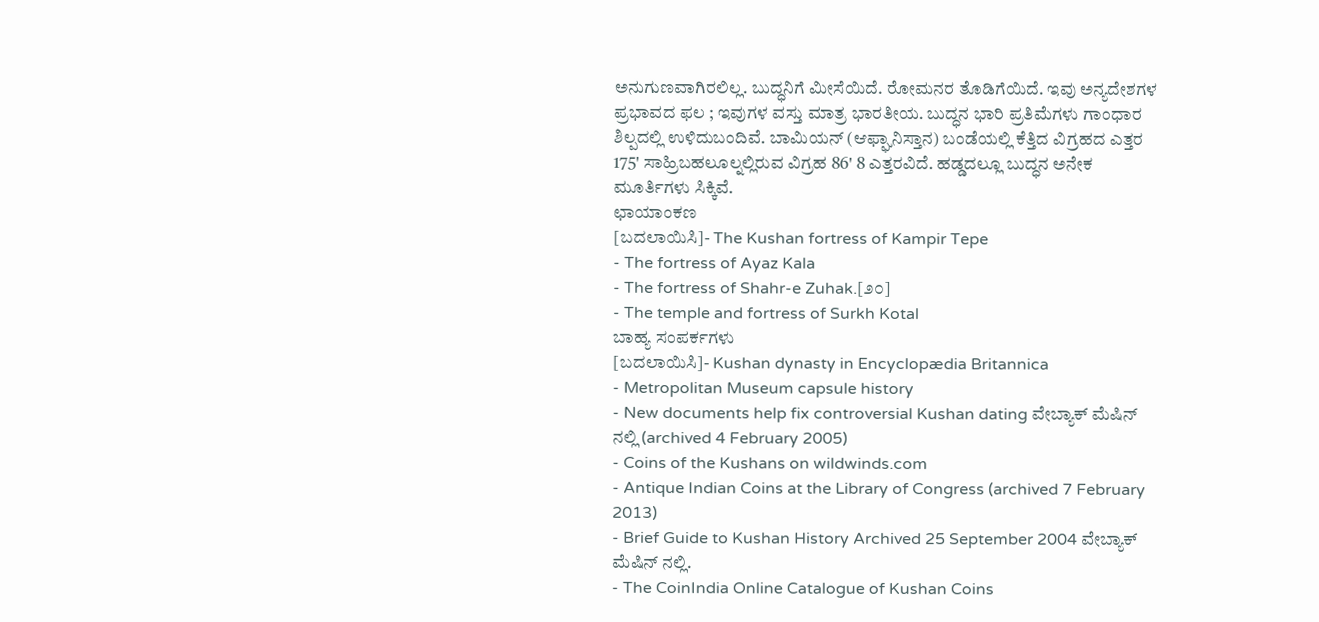ಅನುಗುಣವಾಗಿರಲಿಲ್ಲ. ಬುದ್ಧನಿಗೆ ಮೀಸೆಯಿದೆ. ರೋಮನರ ತೊಡಿಗೆಯಿದೆ. ಇವು ಅನ್ಯದೇಶಗಳ ಪ್ರಭಾವದ ಫಲ ; ಇವುಗಳ ವಸ್ತು ಮಾತ್ರ ಭಾರತೀಯ. ಬುದ್ಧನ ಭಾರಿ ಪ್ರತಿಮೆಗಳು ಗಾಂಧಾರ ಶಿಲ್ಪದಲ್ಲಿ ಉಳಿದುಬಂದಿವೆ. ಬಾಮಿಯನ್ (ಆಫ್ಘಾನಿಸ್ತಾನ) ಬಂಡೆಯಲ್ಲಿ ಕೆತ್ತಿದ ವಿಗ್ರಹದ ಎತ್ತರ 175' ಸಾಹ್ರಿಬಹಲೂಲ್ನಲ್ಲಿರುವ ವಿಗ್ರಹ 86' 8 ಎತ್ತರವಿದೆ. ಹಡ್ಡದಲ್ಲೂ ಬುದ್ಧನ ಅನೇಕ ಮೂರ್ತಿಗಳು ಸಿಕ್ಕಿವೆ.
ಛಾಯಾಂಕಣ
[ಬದಲಾಯಿಸಿ]- The Kushan fortress of Kampir Tepe
- The fortress of Ayaz Kala
- The fortress of Shahr-e Zuhak.[೨೦]
- The temple and fortress of Surkh Kotal
ಬಾಹ್ಯ ಸಂಪರ್ಕಗಳು
[ಬದಲಾಯಿಸಿ]- Kushan dynasty in Encyclopædia Britannica
- Metropolitan Museum capsule history
- New documents help fix controversial Kushan dating ವೇಬ್ಯಾಕ್ ಮೆಷಿನ್ ನಲ್ಲಿ (archived 4 February 2005)
- Coins of the Kushans on wildwinds.com
- Antique Indian Coins at the Library of Congress (archived 7 February 2013)
- Brief Guide to Kushan History Archived 25 September 2004 ವೇಬ್ಯಾಕ್ ಮೆಷಿನ್ ನಲ್ಲಿ.
- The CoinIndia Online Catalogue of Kushan Coins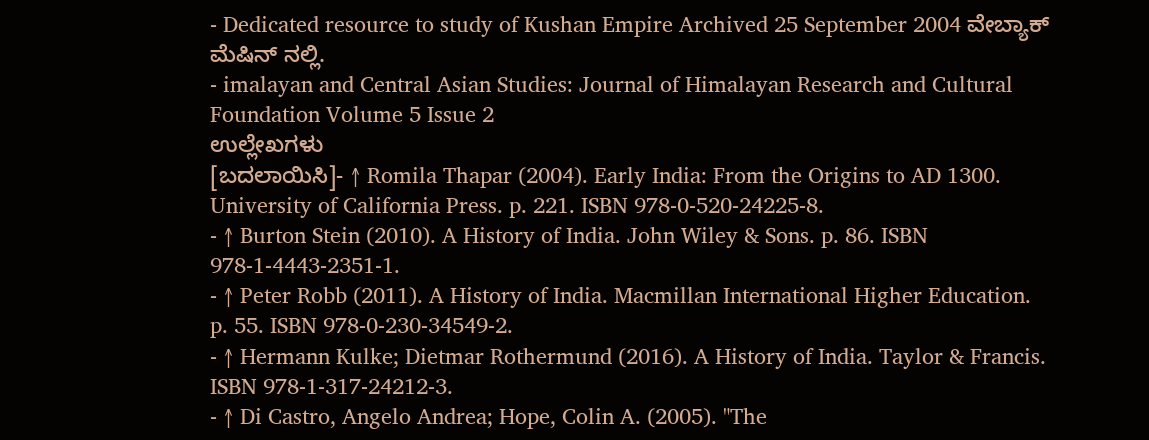- Dedicated resource to study of Kushan Empire Archived 25 September 2004 ವೇಬ್ಯಾಕ್ ಮೆಷಿನ್ ನಲ್ಲಿ.
- imalayan and Central Asian Studies: Journal of Himalayan Research and Cultural Foundation Volume 5 Issue 2
ಉಲ್ಲೇಖಗಳು
[ಬದಲಾಯಿಸಿ]- ↑ Romila Thapar (2004). Early India: From the Origins to AD 1300. University of California Press. p. 221. ISBN 978-0-520-24225-8.
- ↑ Burton Stein (2010). A History of India. John Wiley & Sons. p. 86. ISBN 978-1-4443-2351-1.
- ↑ Peter Robb (2011). A History of India. Macmillan International Higher Education. p. 55. ISBN 978-0-230-34549-2.
- ↑ Hermann Kulke; Dietmar Rothermund (2016). A History of India. Taylor & Francis. ISBN 978-1-317-24212-3.
- ↑ Di Castro, Angelo Andrea; Hope, Colin A. (2005). "The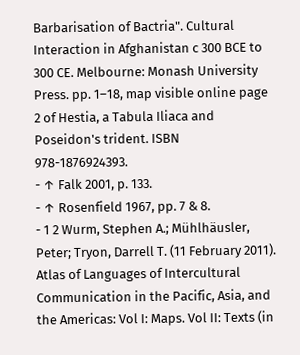Barbarisation of Bactria". Cultural Interaction in Afghanistan c 300 BCE to 300 CE. Melbourne: Monash University Press. pp. 1–18, map visible online page 2 of Hestia, a Tabula Iliaca and Poseidon's trident. ISBN 978-1876924393.
- ↑ Falk 2001, p. 133.
- ↑ Rosenfield 1967, pp. 7 & 8.
- 1 2 Wurm, Stephen A.; Mühlhäusler, Peter; Tryon, Darrell T. (11 February 2011). Atlas of Languages of Intercultural Communication in the Pacific, Asia, and the Americas: Vol I: Maps. Vol II: Texts (in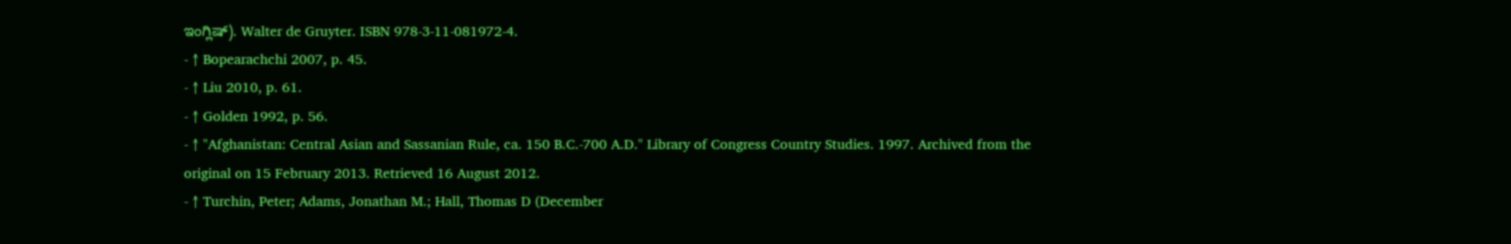ಇಂಗ್ಲಿಷ್). Walter de Gruyter. ISBN 978-3-11-081972-4.
- ↑ Bopearachchi 2007, p. 45.
- ↑ Liu 2010, p. 61.
- ↑ Golden 1992, p. 56.
- ↑ "Afghanistan: Central Asian and Sassanian Rule, ca. 150 B.C.-700 A.D." Library of Congress Country Studies. 1997. Archived from the original on 15 February 2013. Retrieved 16 August 2012.
- ↑ Turchin, Peter; Adams, Jonathan M.; Hall, Thomas D (December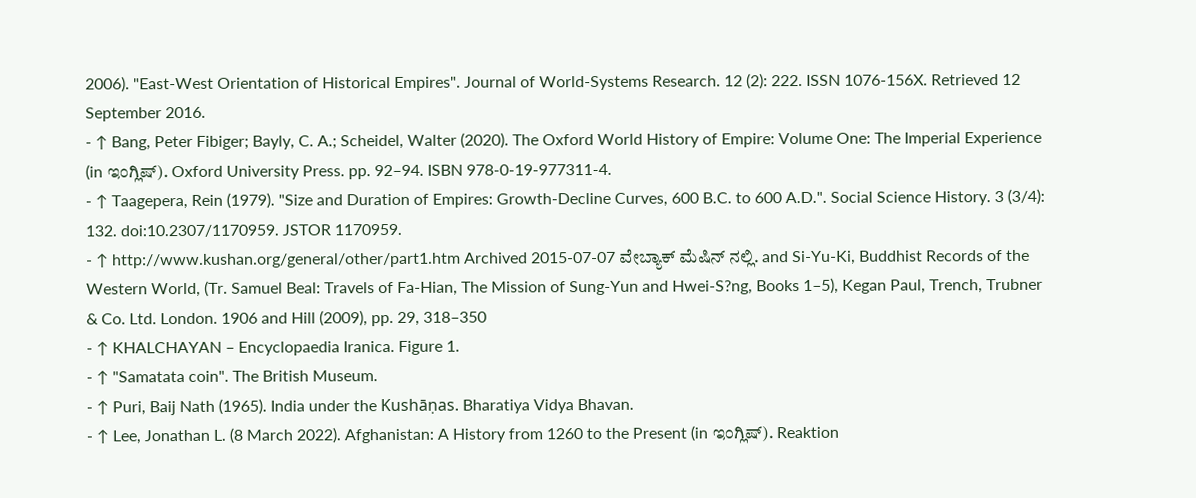2006). "East-West Orientation of Historical Empires". Journal of World-Systems Research. 12 (2): 222. ISSN 1076-156X. Retrieved 12 September 2016.
- ↑ Bang, Peter Fibiger; Bayly, C. A.; Scheidel, Walter (2020). The Oxford World History of Empire: Volume One: The Imperial Experience (in ಇಂಗ್ಲಿಷ್). Oxford University Press. pp. 92–94. ISBN 978-0-19-977311-4.
- ↑ Taagepera, Rein (1979). "Size and Duration of Empires: Growth-Decline Curves, 600 B.C. to 600 A.D.". Social Science History. 3 (3/4): 132. doi:10.2307/1170959. JSTOR 1170959.
- ↑ http://www.kushan.org/general/other/part1.htm Archived 2015-07-07 ವೇಬ್ಯಾಕ್ ಮೆಷಿನ್ ನಲ್ಲಿ. and Si-Yu-Ki, Buddhist Records of the Western World, (Tr. Samuel Beal: Travels of Fa-Hian, The Mission of Sung-Yun and Hwei-S?ng, Books 1–5), Kegan Paul, Trench, Trubner & Co. Ltd. London. 1906 and Hill (2009), pp. 29, 318–350
- ↑ KHALCHAYAN – Encyclopaedia Iranica. Figure 1.
- ↑ "Samatata coin". The British Museum.
- ↑ Puri, Baij Nath (1965). India under the Kushāṇas. Bharatiya Vidya Bhavan.
- ↑ Lee, Jonathan L. (8 March 2022). Afghanistan: A History from 1260 to the Present (in ಇಂಗ್ಲಿಷ್). Reaktion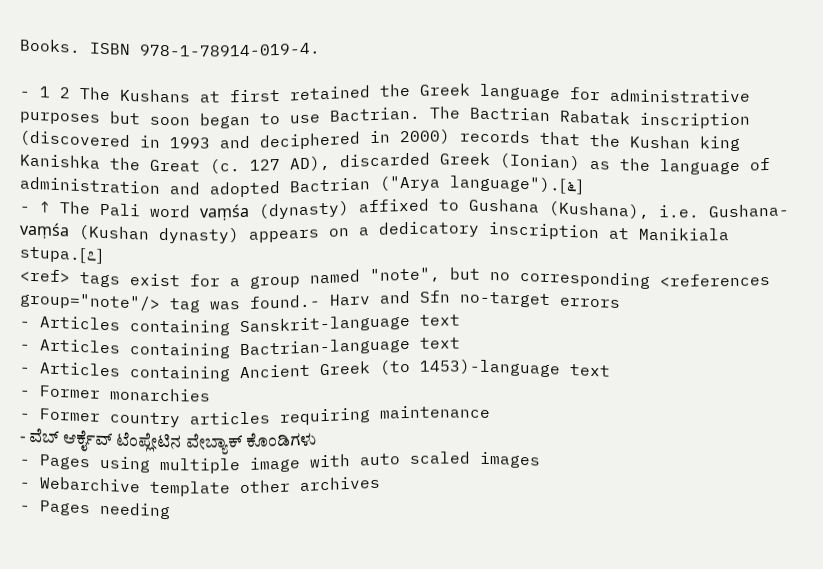Books. ISBN 978-1-78914-019-4.

- 1 2 The Kushans at first retained the Greek language for administrative purposes but soon began to use Bactrian. The Bactrian Rabatak inscription (discovered in 1993 and deciphered in 2000) records that the Kushan king Kanishka the Great (c. 127 AD), discarded Greek (Ionian) as the language of administration and adopted Bactrian ("Arya language").[೬]
- ↑ The Pali word vaṃśa (dynasty) affixed to Gushana (Kushana), i.e. Gushana-vaṃśa (Kushan dynasty) appears on a dedicatory inscription at Manikiala stupa.[೭]
<ref> tags exist for a group named "note", but no corresponding <references group="note"/> tag was found.- Harv and Sfn no-target errors
- Articles containing Sanskrit-language text
- Articles containing Bactrian-language text
- Articles containing Ancient Greek (to 1453)-language text
- Former monarchies
- Former country articles requiring maintenance
- ವೆಬ್ ಆರ್ಕೈವ್ ಟೆಂಪ್ಲೇಟಿನ ವೇಬ್ಯಾಕ್ ಕೊಂಡಿಗಳು
- Pages using multiple image with auto scaled images
- Webarchive template other archives
- Pages needing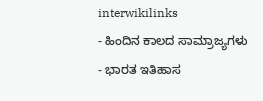interwikilinks
- ಹಿಂದಿನ ಕಾಲದ ಸಾಮ್ರಾಜ್ಯಗಳು
- ಭಾರತ ಇತಿಹಾಸ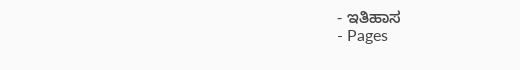- ಇತಿಹಾಸ
- Pages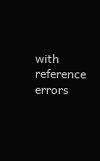with reference errors